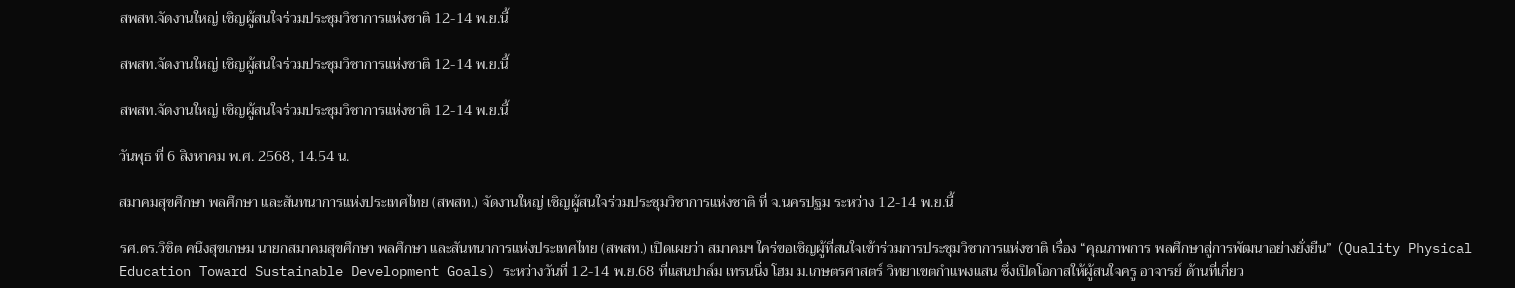สพสท.จัดงานใหญ่ เชิญผู้สนใจร่วมประชุมวิชาการแห่งชาติ 12-14 พ.ย.นี้

สพสท.จัดงานใหญ่ เชิญผู้สนใจร่วมประชุมวิชาการแห่งชาติ 12-14 พ.ย.นี้

สพสท.จัดงานใหญ่ เชิญผู้สนใจร่วมประชุมวิชาการแห่งชาติ 12-14 พ.ย.นี้

วันพุธ ที่ 6 สิงหาคม พ.ศ. 2568, 14.54 น.

สมาคมสุขศึกษา พลศึกษา และสันทนาการแห่งประเทศไทย (สพสท.) จัดงานใหญ่ เชิญผู้สนใจร่วมประชุมวิชาการแห่งชาติ ที่ จ.นครปฐม ระหว่าง 12-14 พ.ย.นี้

รศ.ดร.วิชิต คนึงสุขเกษม นายกสมาคมสุขศึกษา พลศึกษา และสันทนาการแห่งประเทศไทย (สพสท.) เปิดเผยว่า สมาคมฯ ใคร่ขอเชิญผู้ที่สนใจเข้าร่วมการประชุมวิชาการแห่งชาติ เรื่อง “คุณภาพการ พลศึกษาสู่การพัฒนาอย่างยั่งยืน” (Quality Physical Education Toward Sustainable Development Goals) ระหว่างวันที่ 12-14 พ.ย.68 ที่แสนปาล์ม เทรนนิ่ง โฮม ม.เกษตรศาสตร์ วิทยาเขตกำแพงแสน ซึ่งเปิดโอกาสให้ผู้สนใจครู อาจารย์ ด้านที่เกี่ยว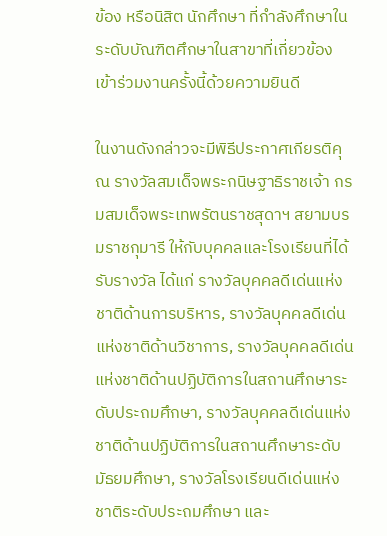ข้อง หรือนิสิต นักศึกษา ที่กำลังศึกษาในระดับบัณฑิตศึกษาในสาขาที่เกี่ยวข้องเข้าร่วมงานครั้งนี้ด้วยความยินดี

ในงานดังกล่าวจะมีพิธีประกาศเกียรติคุณ รางวัลสมเด็จพระกนิษฐาธิราชเจ้า กรมสมเด็จพระเทพรัตนราชสุดาฯ สยามบรมราชกุมารี ให้กับบุคคลและโรงเรียนที่ได้รับรางวัล ได้แก่ รางวัลบุคคลดีเด่นแห่งชาติด้านการบริหาร, รางวัลบุคคลดีเด่นแห่งชาติด้านวิชาการ, รางวัลบุคคลดีเด่นแห่งชาติด้านปฏิบัติการในสถานศึกษาระดับประถมศึกษา, รางวัลบุคคลดีเด่นแห่งชาติด้านปฏิบัติการในสถานศึกษาระดับมัธยมศึกษา, รางวัลโรงเรียนดีเด่นแห่งชาติระดับประถมศึกษา และ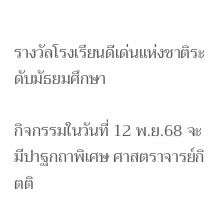รางวัลโรงเรียนดีเด่นแห่งชาติระดับมัธยมศึกษา

กิจกรรมในวันที่ 12 พ.ย.68 จะมีปาฐกถาพิเศษ ศาสตราจารย์กิตติ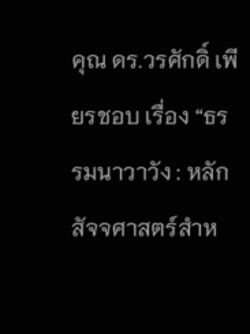คุณ ดร.วรศักดิ์ เพียรชอบ เรื่อง “ธรรมนาวาวัง : หลักสัจจศาสตร์สำห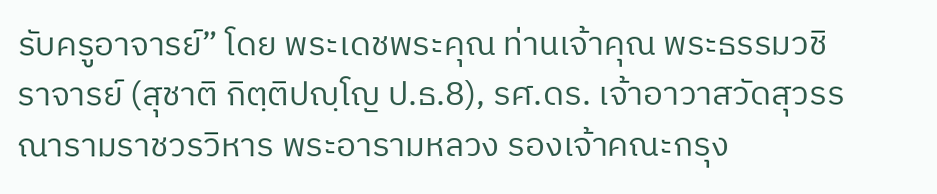รับครูอาจารย์” โดย พระเดชพระคุณ ท่านเจ้าคุณ พระธรรมวชิราจารย์ (สุชาติ กิตฺติปญฺโญ ป.ธ.8), รศ.ดร. เจ้าอาวาสวัดสุวรรณารามราชวรวิหาร พระอารามหลวง รองเจ้าคณะกรุง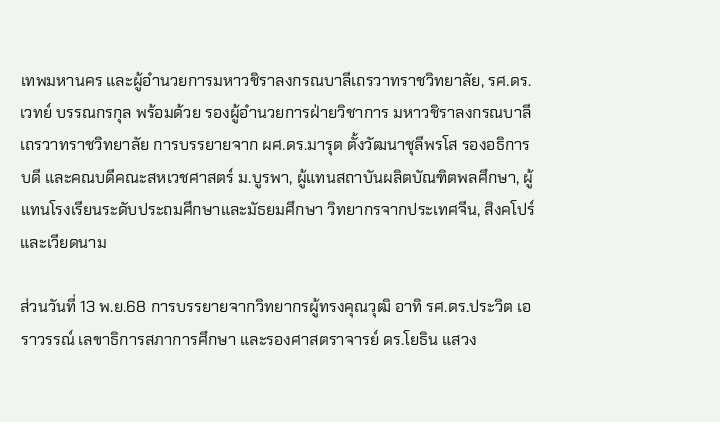เทพมหานคร และผู้อำนวยการมหาวชิราลงกรณบาลีเถรวาทราชวิทยาลัย, รศ.ดร.เวทย์ บรรณกรกุล พร้อมด้วย รองผู้อำนวยการฝ่ายวิชาการ มหาวชิราลงกรณบาลีเถรวาทราชวิทยาลัย การบรรยายจาก ผศ.ดร.มารุต ตั้งวัฒนาชุลีพรโส รองอธิการบดี และคณบดีคณะสหเวชศาสตร์ ม.บูรพา, ผู้แทนสถาบันผลิตบัณฑิตพลศึกษา, ผู้แทนโรงเรียนระดับประถมศึกษาและมัธยมศึกษา วิทยากรจากประเทศจีน, สิงคโปร์ และเวียดนาม

ส่วนวันที่ 13 พ.ย.68 การบรรยายจากวิทยากรผู้ทรงคุณวุฒิ อาทิ รศ.ดร.ประวิต เอราวรรณ์ เลขาธิการสภาการศึกษา และรองศาสตราจารย์ ดร.โยธิน แสวง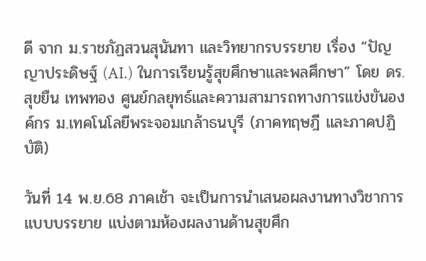ดี จาก ม.ราชภัฏสวนสุนันทา และวิทยากรบรรยาย เรื่อง “ปัญญาประดิษฐ์ (AI.) ในการเรียนรู้สุขศึกษาและพลศึกษา” โดย ดร.สุขยืน เทพทอง ศูนย์กลยุทธ์และความสามารถทางการแข่งขันองค์กร ม.เทคโนโลยีพระจอมเกล้าธนบุรี (ภาคทฤษฎี และภาคปฏิบัติ)

วันที่ 14 พ.ย.68 ภาคเช้า จะเป็นการนำเสนอผลงานทางวิชาการแบบบรรยาย แบ่งตามห้องผลงานด้านสุขศึก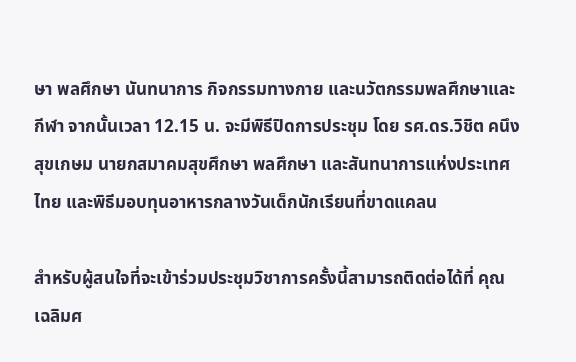ษา พลศึกษา นันทนาการ กิจกรรมทางกาย และนวัตกรรมพลศึกษาและกีฬา จากนั้นเวลา 12.15 น. จะมีพิธีปิดการประชุม โดย รศ.ดร.วิชิต คนึงสุขเกษม นายกสมาคมสุขศึกษา พลศึกษา และสันทนาการแห่งประเทศไทย และพิธีมอบทุนอาหารกลางวันเด็กนักเรียนที่ขาดแคลน

สำหรับผู้สนใจที่จะเข้าร่วมประชุมวิชาการครั้งนี้สามารถติดต่อได้ที่ คุณเฉลิมศ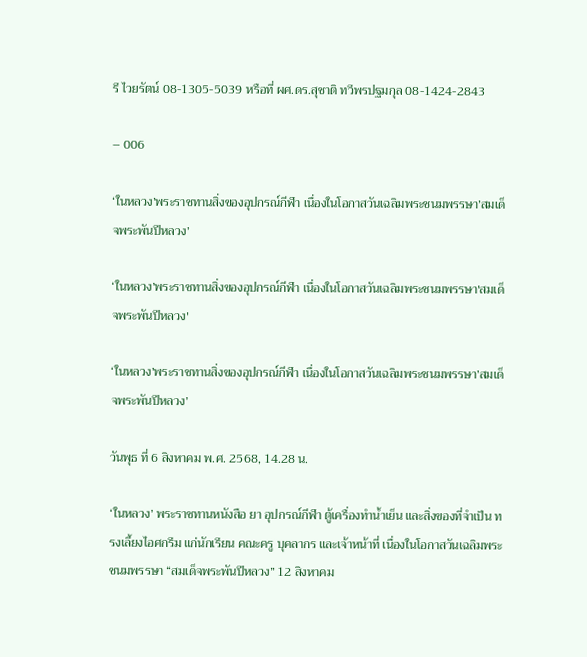รี ไวยรัตน์ 08-1305-5039 หรือที่ ผศ.ดร.สุชาติ ทวีพรปฐมกุล 08-1424-2843

– 006

‘ในหลวง’พระราชทานสิ่งของอุปกรณ์กีฬา เนื่องในโอกาสวันเฉลิมพระชนมพรรษา’สมเด็จพระพันปีหลวง’

‘ในหลวง’พระราชทานสิ่งของอุปกรณ์กีฬา เนื่องในโอกาสวันเฉลิมพระชนมพรรษา'สมเด็จพระพันปีหลวง'

‘ในหลวง’พระราชทานสิ่งของอุปกรณ์กีฬา เนื่องในโอกาสวันเฉลิมพระชนมพรรษา’สมเด็จพระพันปีหลวง’

วันพุธ ที่ 6 สิงหาคม พ.ศ. 2568, 14.28 น.

‘ในหลวง’ พระราชทานหนังสือ ยา อุปกรณ์กีฬา ตู้เครื่องทำน้ำเย็น และสิ่งของที่จำเป็น ทรงเลี้ยงไอศกรีม แก่นักเรียน คณะครู บุคลากร และเจ้าหน้าที่ เนื่องในโอกาสวันเฉลิมพระชนมพรรษา “สมเด็จพระพันปีหลวง” 12 สิงหาคม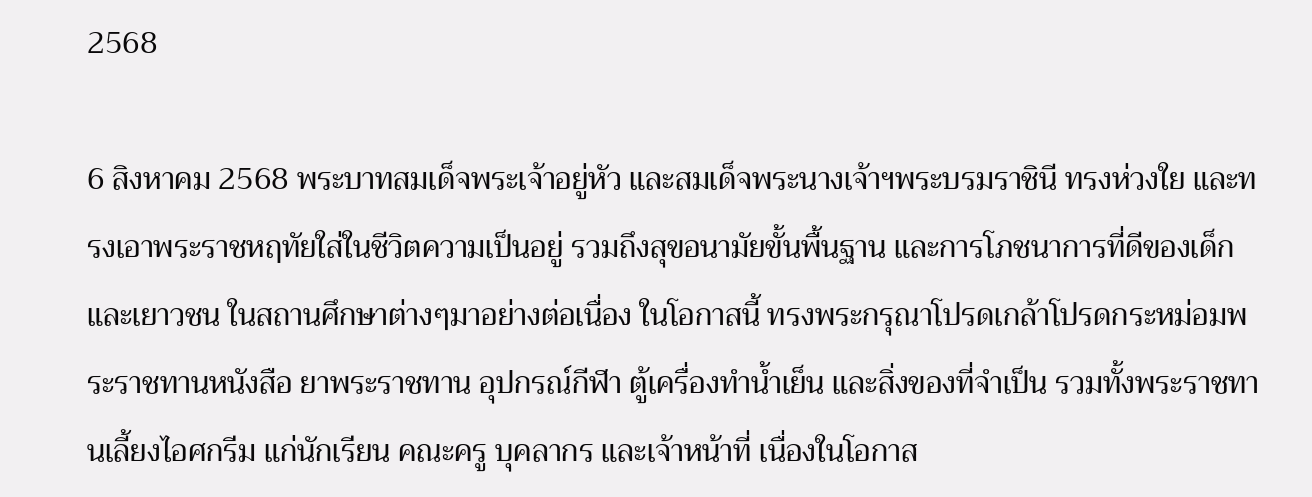2568

6 สิงหาคม 2568 พระบาทสมเด็จพระเจ้าอยู่หัว และสมเด็จพระนางเจ้าฯพระบรมราชินี ทรงห่วงใย และทรงเอาพระราชหฤทัยใส่ในชีวิตความเป็นอยู่ รวมถึงสุขอนามัยขั้นพื้นฐาน และการโภชนาการที่ดีของเด็ก และเยาวชน ในสถานศึกษาต่างๆมาอย่างต่อเนื่อง ในโอกาสนี้ ทรงพระกรุณาโปรดเกล้าโปรดกระหม่อมพระราชทานหนังสือ ยาพระราชทาน อุปกรณ์กีฬา ตู้เครื่องทำน้ำเย็น และสิ่งของที่จำเป็น รวมทั้งพระราชทานเลี้ยงไอศกรีม แก่นักเรียน คณะครู บุคลากร และเจ้าหน้าที่ เนื่องในโอกาส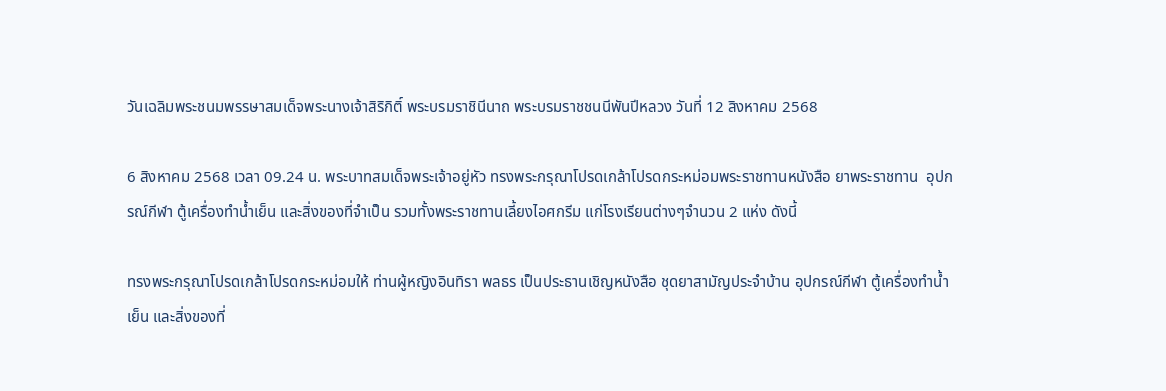วันเฉลิมพระชนมพรรษาสมเด็จพระนางเจ้าสิริกิติ์ พระบรมราชินีนาถ พระบรมราชชนนีพันปีหลวง วันที่ 12 สิงหาคม 2568

6 สิงหาคม 2568 เวลา 09.24 น. พระบาทสมเด็จพระเจ้าอยู่หัว ทรงพระกรุณาโปรดเกล้าโปรดกระหม่อมพระราชทานหนังสือ ยาพระราชทาน  อุปกรณ์กีฬา ตู้เครื่องทำน้ำเย็น และสิ่งของที่จำเป็น รวมทั้งพระราชทานเลี้ยงไอศกรีม แก่โรงเรียนต่างๆจำนวน 2 แห่ง ดังนี้

ทรงพระกรุณาโปรดเกล้าโปรดกระหม่อมให้ ท่านผู้หญิงอินทิรา พลธร เป็นประธานเชิญหนังสือ ชุดยาสามัญประจำบ้าน อุปกรณ์กีฬา ตู้เครื่องทำน้ำเย็น และสิ่งของที่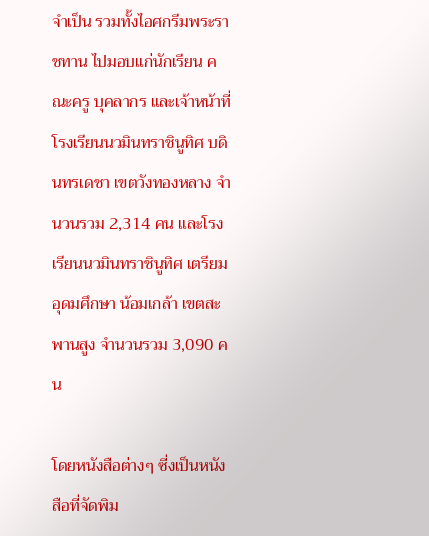จำเป็น รวมทั้งไอศกรีมพระราชทาน ไปมอบแก่นักเรียน คณะครู บุคลากร และเจ้าหน้าที่โรงเรียนนวมินทราชินูทิศ บดินทรเดชา เขตวังทองหลาง จำนวนรวม 2,314 คน และโรงเรียนนวมินทราชินูทิศ เตรียมอุดมศึกษา น้อมเกล้า เขตสะพานสูง จำนวนรวม 3,090 คน

โดยหนังสือต่างๆ ซี่งเป็นหนังสือที่จัดพิม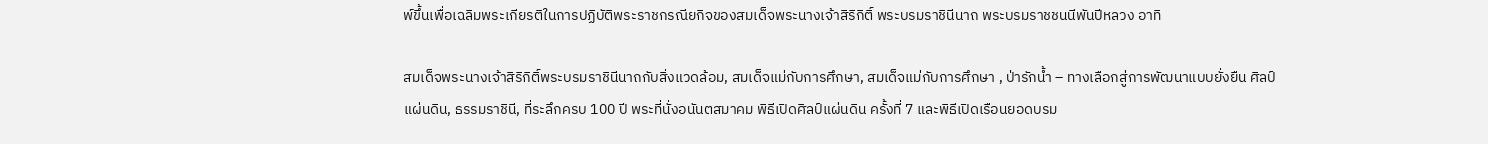พ์ขึ้นเพื่อเฉลิมพระเกียรติในการปฏิบัติพระราชกรณียกิจของสมเด็จพระนางเจ้าสิริกิติ์ พระบรมราชินีนาถ พระบรมราชชนนีพันปีหลวง อาทิ

สมเด็จพระนางเจ้าสิริกิติ์พระบรมราชินีนาถกับสิ่งแวดล้อม, สมเด็จแม่กับการศึกษา, สมเด็จแม่กับการศึกษา , ป่ารักน้ำ – ทางเลือกสู่การพัฒนาแบบยั่งยืน ศิลป์แผ่นดิน, ธรรมราชินี, ที่ระลึกครบ 100 ปี พระที่นั่งอนันตสมาคม พิธีเปิดศิลป์แผ่นดิน ครั้งที่ 7 และพิธีเปิดเรือนยอดบรม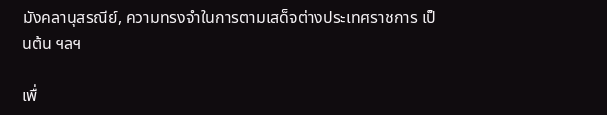มังคลานุสรณีย์, ความทรงจำในการตามเสด็จต่างประเทศราชการ เป็นต้น ฯลฯ

เพื่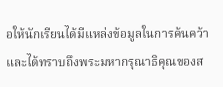อให้นักเรียนได้มีแหล่งข้อมูลในการค้นคว้า และได้ทราบถึงพระมหากรุณาธิคุณของส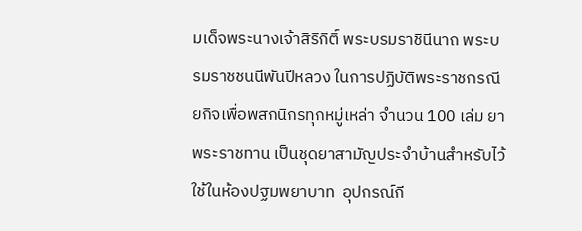มเด็จพระนางเจ้าสิริกิติ์ พระบรมราชินีนาถ พระบรมราชชนนีพันปีหลวง ในการปฏิบัติพระราชกรณียกิจเพื่อพสกนิกรทุกหมู่เหล่า จำนวน 100 เล่ม ยาพระราชทาน เป็นชุดยาสามัญประจำบ้านสำหรับไว้ใช้ในห้องปฐมพยาบาท  อุปกรณ์กี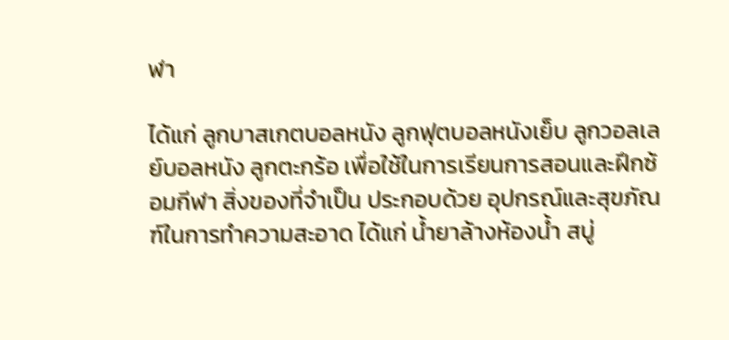ฬา

ได้แก่ ลูกบาสเกตบอลหนัง ลูกฟุตบอลหนังเย็บ ลูกวอลเลย์บอลหนัง ลูกตะกร้อ เพื่อใช้ในการเรียนการสอนและฝึกซ้อมกีฬา สิ่งของที่จำเป็น ประกอบด้วย อุปกรณ์และสุขภัณฑ์ในการทำความสะอาด ได้แก่ น้ำยาล้างห้องน้ำ สบู่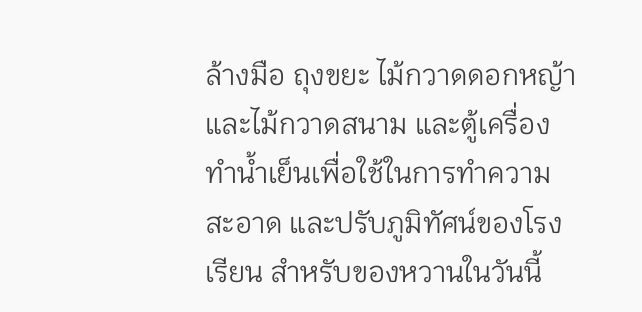ล้างมือ ถุงขยะ ไม้กวาดดอกหญ้าและไม้กวาดสนาม และตู้เครื่องทำน้ำเย็นเพื่อใช้ในการทำความสะอาด และปรับภูมิทัศน์ของโรงเรียน สำหรับของหวานในวันนี้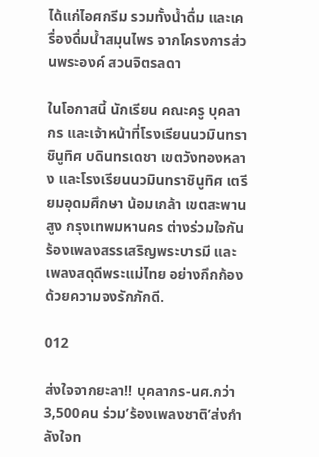ได้แก่ไอศกรีม รวมทั้งน้ำดื่ม และเครื่องดื่มน้ำสมุนไพร จากโครงการส่วนพระองค์ สวนจิตรลดา

ในโอกาสนี้ นักเรียน คณะครู บุคลากร และเจ้าหน้าที่โรงเรียนนวมินทราชินูทิศ บดินทรเดชา เขตวังทองหลาง และโรงเรียนนวมินทราชินูทิศ เตรียมอุดมศึกษา น้อมเกล้า เขตสะพานสูง กรุงเทพมหานคร ต่างร่วมใจกันร้องเพลงสรรเสริญพระบารมี และเพลงสดุดีพระแม่ไทย อย่างกึกก้องด้วยความจงรักภักดี.

012

ส่งใจจากยะลา!! บุคลากร-นศ.กว่า3,500คน ร่วม’ร้องเพลงชาติ’ส่งกำลังใจท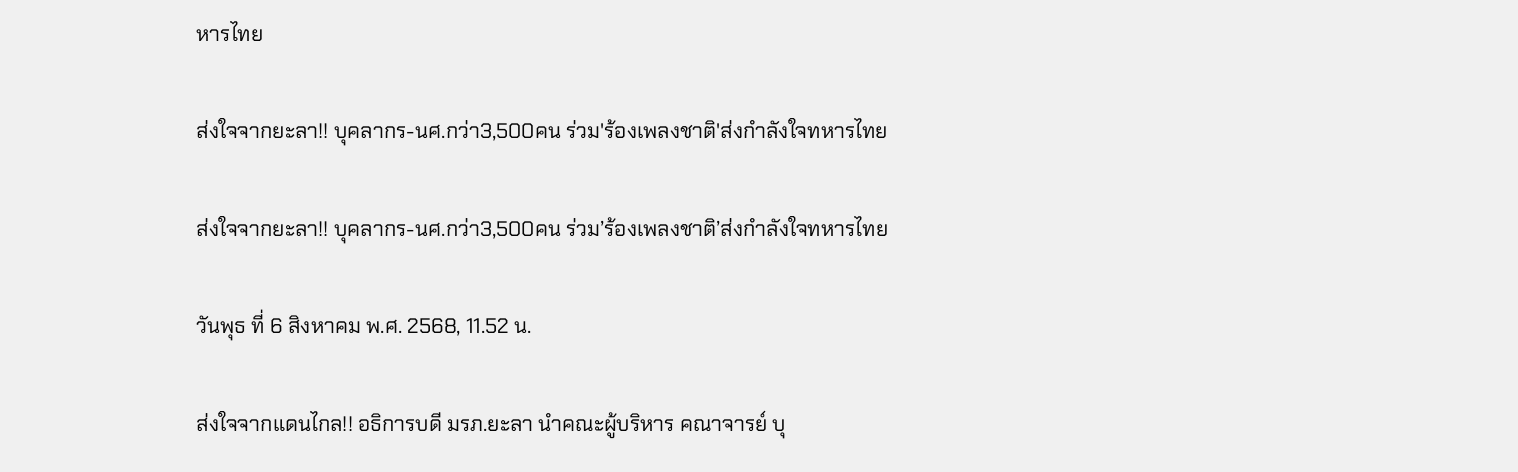หารไทย

ส่งใจจากยะลา!! บุคลากร-นศ.กว่า3,500คน ร่วม'ร้องเพลงชาติ'ส่งกำลังใจทหารไทย

ส่งใจจากยะลา!! บุคลากร-นศ.กว่า3,500คน ร่วม’ร้องเพลงชาติ’ส่งกำลังใจทหารไทย

วันพุธ ที่ 6 สิงหาคม พ.ศ. 2568, 11.52 น.

ส่งใจจากแดนไกล!! อธิการบดี มรภ.ยะลา นำคณะผู้บริหาร คณาจารย์ บุ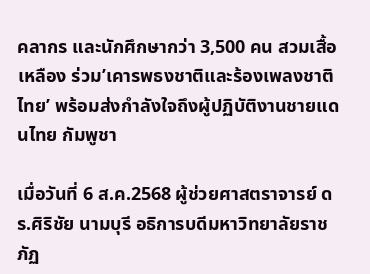คลากร และนักศึกษากว่า 3,500 คน สวมเสื้อเหลือง ร่วม’เคารพธงชาติและร้องเพลงชาติไทย’ พร้อมส่งกำลังใจถึงผู้ปฏิบัติงานชายแดนไทย กัมพูชา

เมื่อวันที่ 6 ส.ค.2568 ผู้ช่วยศาสตราจารย์ ดร.ศิริชัย นามบุรี อธิการบดีมหาวิทยาลัยราชภัฏ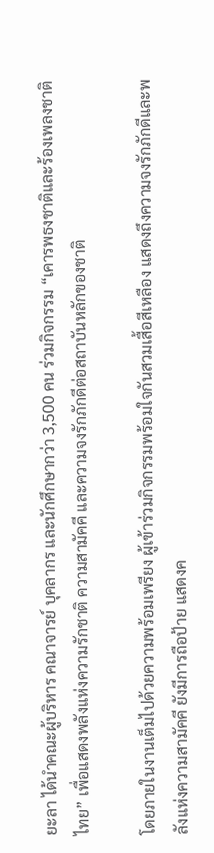ยะลา ได้นำคณะผู้บริหาร คณาจารย์ บุคลากร และนักศึกษากว่า 3,500 คน ร่วมกิจกรรม “เคารพธงชาติและร้องเพลงชาติไทย” เพื่อแสดงพลังแห่งความรักชาติ ความสามัคคี และความจงรักภักดีต่อสถาบันหลักของชาติ

โดยภายในงานเต็มไปด้วยความพร้อมเพรียง ผู้เข้าร่วมกิจกรรมพร้อมใจกันสวมเสื้อสีเหลือง แสดงถึงความจงรักภักดีและพลังแห่งความสามัคคี ยังมีการถือป้าย แสดงค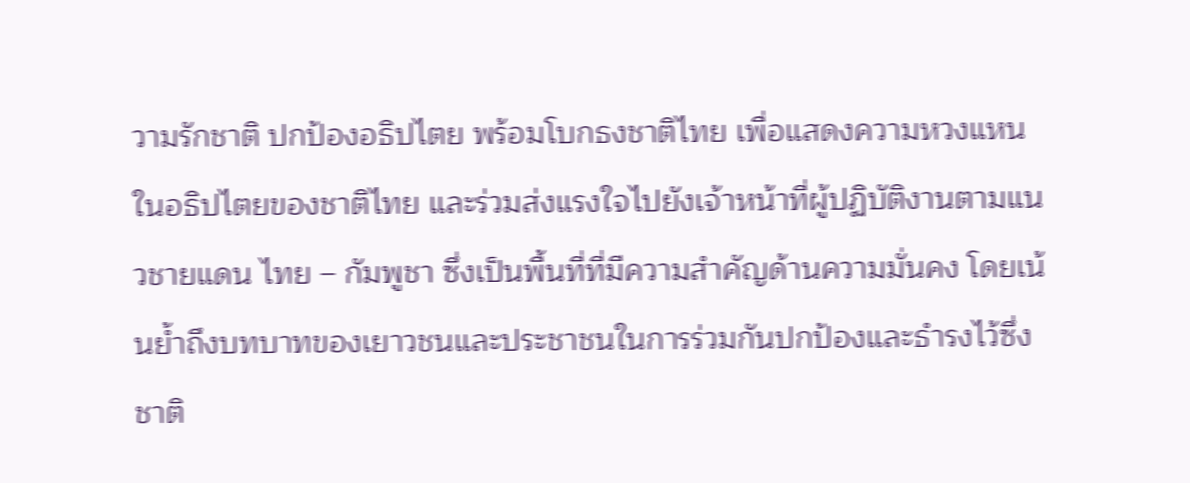วามรักชาติ ปกป้องอธิปไตย พร้อมโบกธงชาติไทย เพื่อแสดงความหวงแหนในอธิปไตยของชาติไทย และร่วมส่งแรงใจไปยังเจ้าหน้าที่ผู้ปฏิบัติงานตามแนวชายแดน ไทย – กัมพูชา ซึ่งเป็นพื้นที่ที่มีความสำคัญด้านความมั่นคง โดยเน้นย้ำถึงบทบาทของเยาวชนและประชาชนในการร่วมกันปกป้องและธำรงไว้ซึ่งชาติ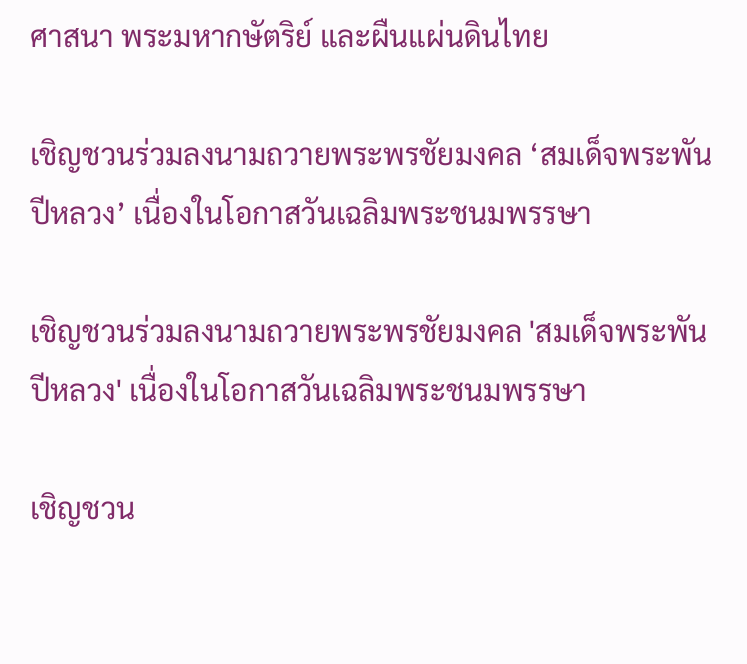ศาสนา พระมหากษัตริย์ และผืนแผ่นดินไทย

เชิญชวนร่วมลงนามถวายพระพรชัยมงคล ‘สมเด็จพระพันปีหลวง’ เนื่องในโอกาสวันเฉลิมพระชนมพรรษา

เชิญชวนร่วมลงนามถวายพระพรชัยมงคล 'สมเด็จพระพันปีหลวง' เนื่องในโอกาสวันเฉลิมพระชนมพรรษา

เชิญชวน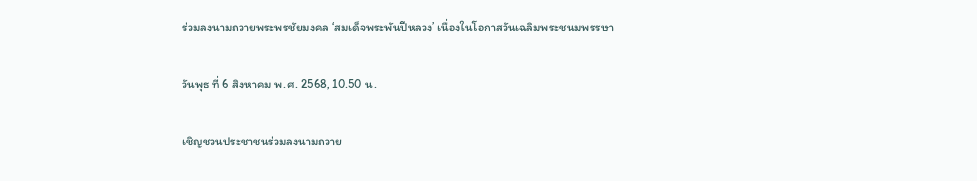ร่วมลงนามถวายพระพรชัยมงคล ‘สมเด็จพระพันปีหลวง’ เนื่องในโอกาสวันเฉลิมพระชนมพรรษา

วันพุธ ที่ 6 สิงหาคม พ.ศ. 2568, 10.50 น.

เชิญชวนประชาชนร่วมลงนามถวาย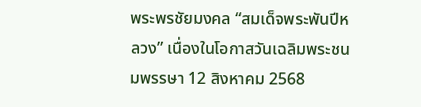พระพรชัยมงคล “สมเด็จพระพันปีหลวง” เนื่องในโอกาสวันเฉลิมพระชนมพรรษา 12 สิงหาคม 2568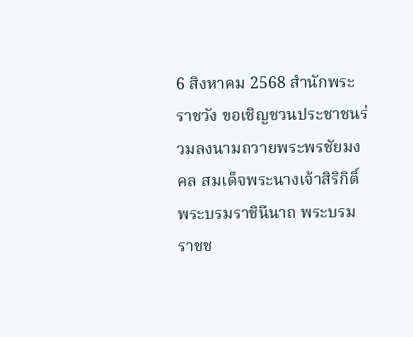6 สิงหาคม 2568 สำนักพระราชวัง ขอเชิญชวนประชาชนร่วมลงนามถวายพระพรชัยมงคล สมเด็จพระนางเจ้าสิริกิติ์ พระบรมราชินีนาถ พระบรมราชช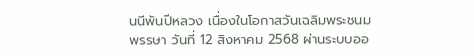นนีพันปีหลวง เนื่องในโอกาสวันเฉลิมพระชนมพรรษา วันที่ 12 สิงหาคม 2568 ผ่านระบบออ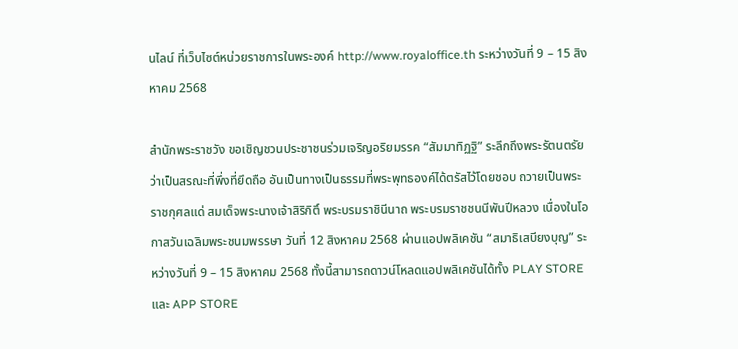นไลน์ ที่เว็บไซต์หน่วยราชการในพระองค์ http://www.royaloffice.th ระหว่างวันที่ 9 – 15 สิงหาคม 2568

สำนักพระราชวัง ขอเชิญชวนประชาชนร่วมเจริญอริยมรรค “สัมมาทิฏฐิ” ระลึกถึงพระรัตนตรัย ว่าเป็นสรณะที่พึ่งที่ยึดถือ อันเป็นทางเป็นธรรมที่พระพุทธองค์ได้ตรัสไว้โดยชอบ ถวายเป็นพระราชกุศลแด่ สมเด็จพระนางเจ้าสิริกิติ์ พระบรมราชินีนาถ พระบรมราชชนนีพันปีหลวง เนื่องในโอกาสวันเฉลิมพระชนมพรรษา วันที่ 12 สิงหาคม 2568 ผ่านแอปพลิเคชัน “สมาธิเสบียงบุญ” ระหว่างวันที่ 9 – 15 สิงหาคม 2568 ทั้งนี้สามารถดาวน์โหลดแอปพลิเคชันได้ทั้ง PLAY STORE และ APP STORE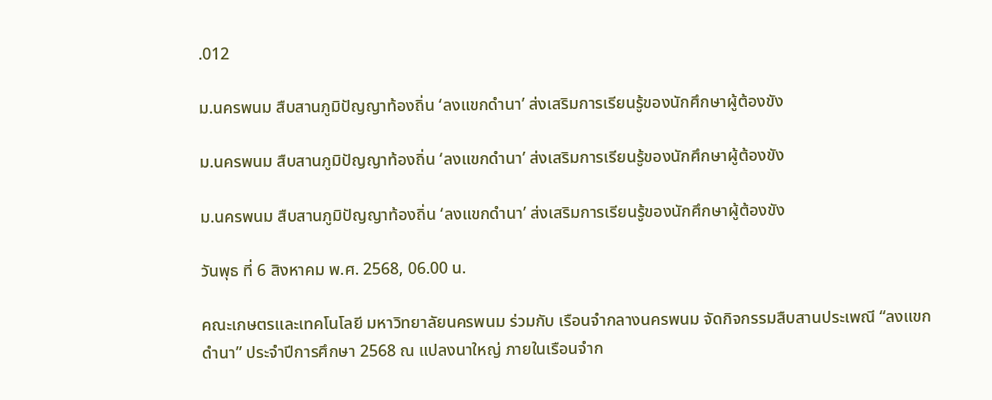.012

ม.นครพนม สืบสานภูมิปัญญาท้องถิ่น ‘ลงแขกดำนา’ ส่งเสริมการเรียนรู้ของนักศึกษาผู้ต้องขัง

ม.นครพนม สืบสานภูมิปัญญาท้องถิ่น ‘ลงแขกดำนา’ ส่งเสริมการเรียนรู้ของนักศึกษาผู้ต้องขัง

ม.นครพนม สืบสานภูมิปัญญาท้องถิ่น ‘ลงแขกดำนา’ ส่งเสริมการเรียนรู้ของนักศึกษาผู้ต้องขัง

วันพุธ ที่ 6 สิงหาคม พ.ศ. 2568, 06.00 น.

คณะเกษตรและเทคโนโลยี มหาวิทยาลัยนครพนม ร่วมกับ เรือนจำกลางนครพนม จัดกิจกรรมสืบสานประเพณี “ลงแขกดำนา” ประจำปีการศึกษา 2568 ณ แปลงนาใหญ่ ภายในเรือนจำก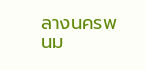ลางนครพนม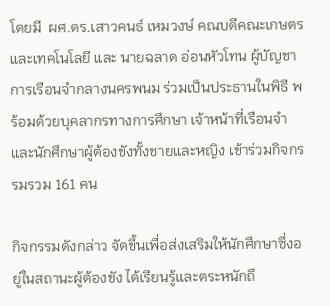โดยมี  ผศ.ดร.เสาวคนธ์ เหมวงษ์ คณบดีคณะเกษตรและเทคโนโลยี และ นายฉลาด อ่อนหัวโทน ผู้บัญชาการเรือนจำกลางนครพนม ร่วมเป็นประธานในพิธี พร้อมด้วยบุคลากรทางการศึกษา เจ้าหน้าที่เรือนจำ และนักศึกษาผู้ต้องขังทั้งชายและหญิง เข้าร่วมกิจกรรมรวม 161 คน

กิจกรรมดังกล่าว จัดขึ้นเพื่อส่งเสริมให้นักศึกษาซึ่งอยู่ในสถานะผู้ต้องขัง ได้เรียนรู้และตระหนักถึ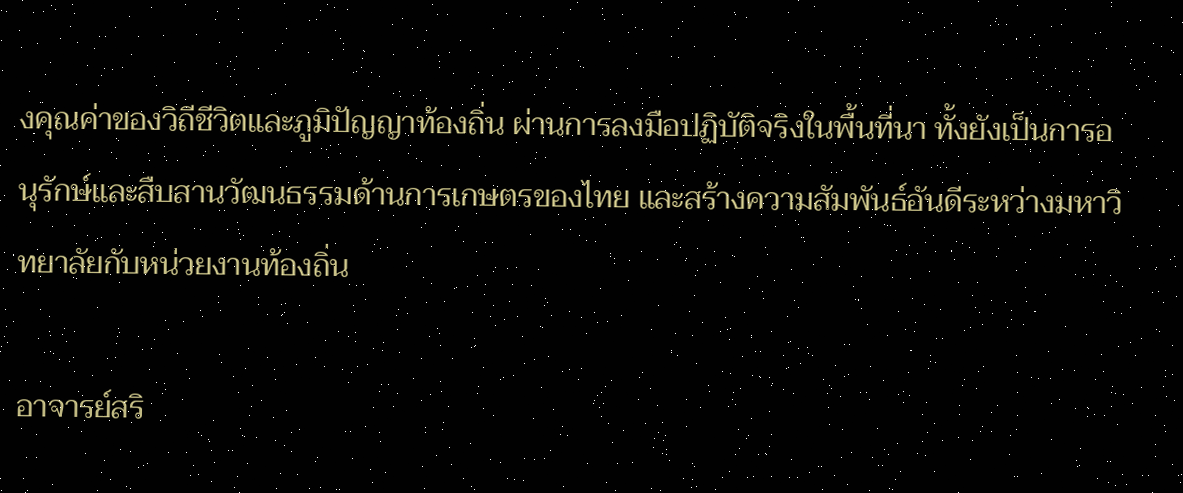งคุณค่าของวิถีชีวิตและภูมิปัญญาท้องถิ่น ผ่านการลงมือปฏิบัติจริงในพื้นที่นา ทั้งยังเป็นการอนุรักษ์และสืบสานวัฒนธรรมด้านการเกษตรของไทย และสร้างความสัมพันธ์อันดีระหว่างมหาวิทยาลัยกับหน่วยงานท้องถิ่น

อาจารย์สริ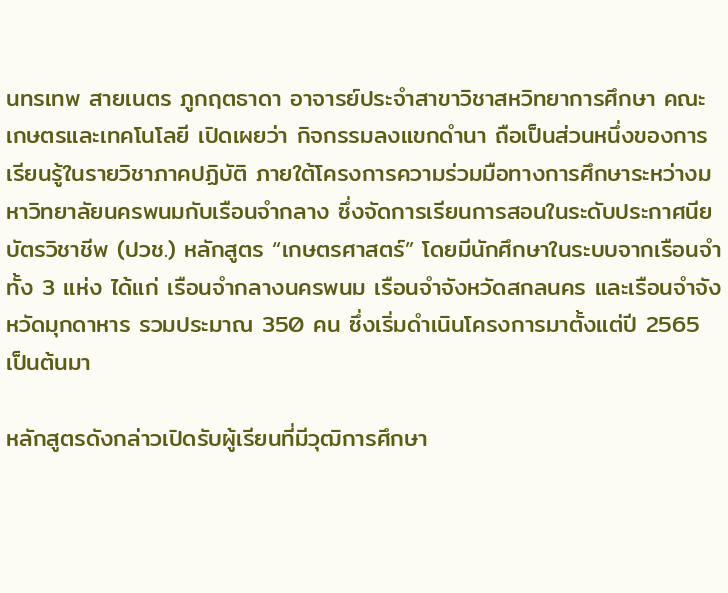นทรเทพ สายเนตร ภูกฤตธาดา อาจารย์ประจำสาขาวิชาสหวิทยาการศึกษา คณะเกษตรและเทคโนโลยี เปิดเผยว่า กิจกรรมลงแขกดำนา ถือเป็นส่วนหนึ่งของการเรียนรู้ในรายวิชาภาคปฏิบัติ ภายใต้โครงการความร่วมมือทางการศึกษาระหว่างมหาวิทยาลัยนครพนมกับเรือนจำกลาง ซึ่งจัดการเรียนการสอนในระดับประกาศนียบัตรวิชาชีพ (ปวช.) หลักสูตร “เกษตรศาสตร์” โดยมีนักศึกษาในระบบจากเรือนจำ ทั้ง 3 แห่ง ได้แก่ เรือนจำกลางนครพนม เรือนจำจังหวัดสกลนคร และเรือนจำจังหวัดมุกดาหาร รวมประมาณ 350 คน ซึ่งเริ่มดำเนินโครงการมาตั้งแต่ปี 2565 เป็นต้นมา

หลักสูตรดังกล่าวเปิดรับผู้เรียนที่มีวุฒิการศึกษา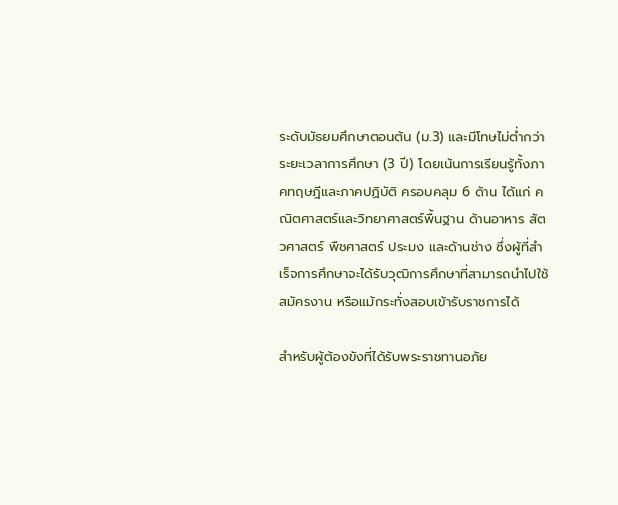ระดับมัธยมศึกษาตอนต้น (ม.3) และมีโทษไม่ต่ำกว่าระยะเวลาการศึกษา (3 ปี) โดยเน้นการเรียนรู้ทั้งภาคทฤษฎีและภาคปฏิบัติ ครอบคลุม 6 ด้าน ได้แก่ คณิตศาสตร์และวิทยาศาสตร์พื้นฐาน ด้านอาหาร สัตวศาสตร์ พืชศาสตร์ ประมง และด้านช่าง ซึ่งผู้ที่สำเร็จการศึกษาจะได้รับวุฒิการศึกษาที่สามารถนำไปใช้สมัครงาน หรือแม้กระทั่งสอบเข้ารับราชการได้

สำหรับผู้ต้องขังที่ได้รับพระราชทานอภัย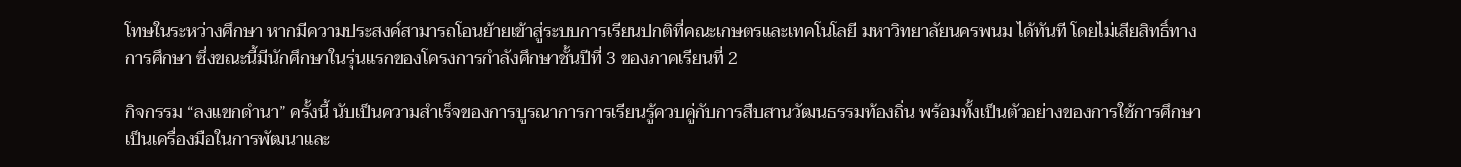โทษในระหว่างศึกษา หากมีความประสงค์สามารถโอนย้ายเข้าสู่ระบบการเรียนปกติที่คณะเกษตรและเทคโนโลยี มหาวิทยาลัยนครพนม ได้ทันที โดยไม่เสียสิทธิ์ทางการศึกษา ซึ่งขณะนี้มีนักศึกษาในรุ่นแรกของโครงการกำลังศึกษาชั้นปีที่ 3 ของภาคเรียนที่ 2

กิจกรรม “ลงแขกดำนา” ครั้งนี้ นับเป็นความสำเร็จของการบูรณาการการเรียนรู้ควบคู่กับการสืบสานวัฒนธรรมท้องถิ่น พร้อมทั้งเป็นตัวอย่างของการใช้การศึกษาเป็นเครื่องมือในการพัฒนาและ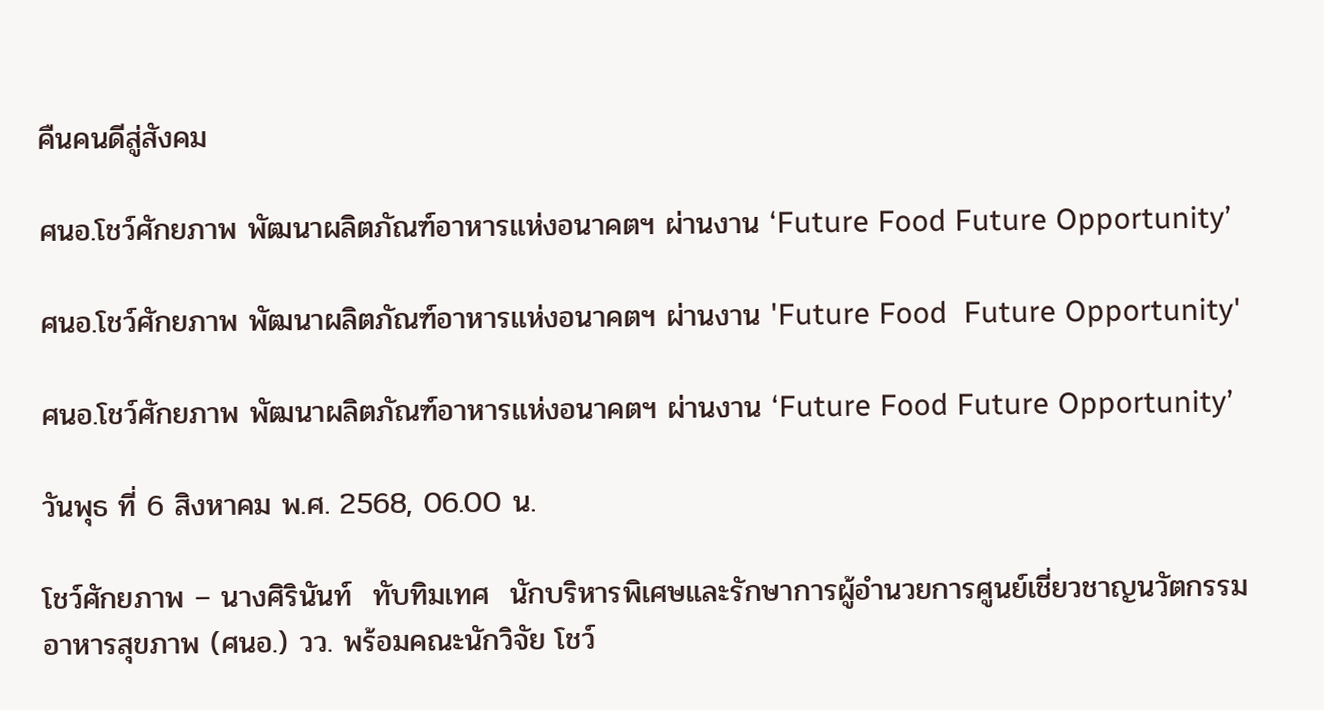คืนคนดีสู่สังคม

ศนอ.โชว์ศักยภาพ พัฒนาผลิตภัณฑ์อาหารแห่งอนาคตฯ ผ่านงาน ‘Future Food Future Opportunity’

ศนอ.โชว์ศักยภาพ พัฒนาผลิตภัณฑ์อาหารแห่งอนาคตฯ ผ่านงาน 'Future Food  Future Opportunity'

ศนอ.โชว์ศักยภาพ พัฒนาผลิตภัณฑ์อาหารแห่งอนาคตฯ ผ่านงาน ‘Future Food Future Opportunity’

วันพุธ ที่ 6 สิงหาคม พ.ศ. 2568, 06.00 น.

โชว์ศักยภาพ – นางศิรินันท์  ทับทิมเทศ  นักบริหารพิเศษและรักษาการผู้อำนวยการศูนย์เชี่ยวชาญนวัตกรรมอาหารสุขภาพ (ศนอ.) วว. พร้อมคณะนักวิจัย โชว์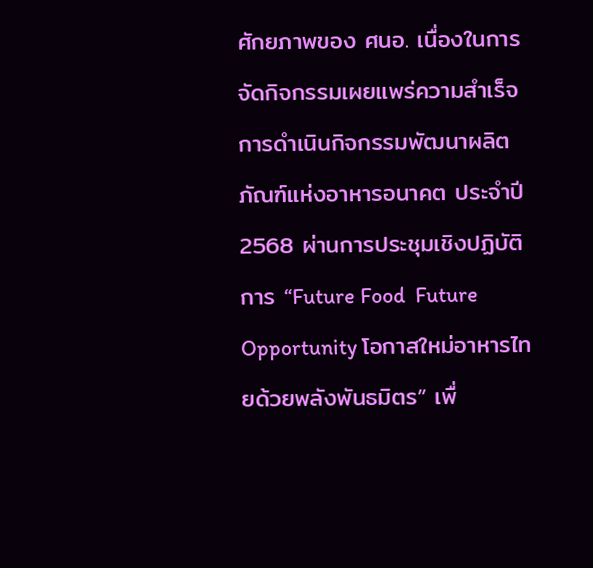ศักยภาพของ ศนอ. เนื่องในการจัดกิจกรรมเผยแพร่ความสำเร็จการดำเนินกิจกรรมพัฒนาผลิตภัณฑ์แห่งอาหารอนาคต ประจำปี 2568 ผ่านการประชุมเชิงปฏิบัติการ “Future Food  Future Opportunity โอกาสใหม่อาหารไทยด้วยพลังพันธมิตร” เพื่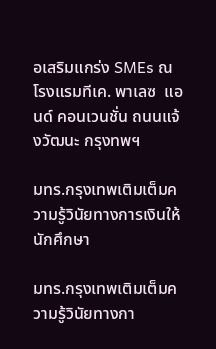อเสริมแกร่ง SMEs ณ โรงแรมทีเค. พาเลซ  แอนด์ คอนเวนชั่น ถนนแจ้งวัฒนะ กรุงทพฯ

มทร.กรุงเทพเติมเต็มความรู้วินัยทางการเงินให้นักศึกษา

มทร.กรุงเทพเติมเต็มความรู้วินัยทางกา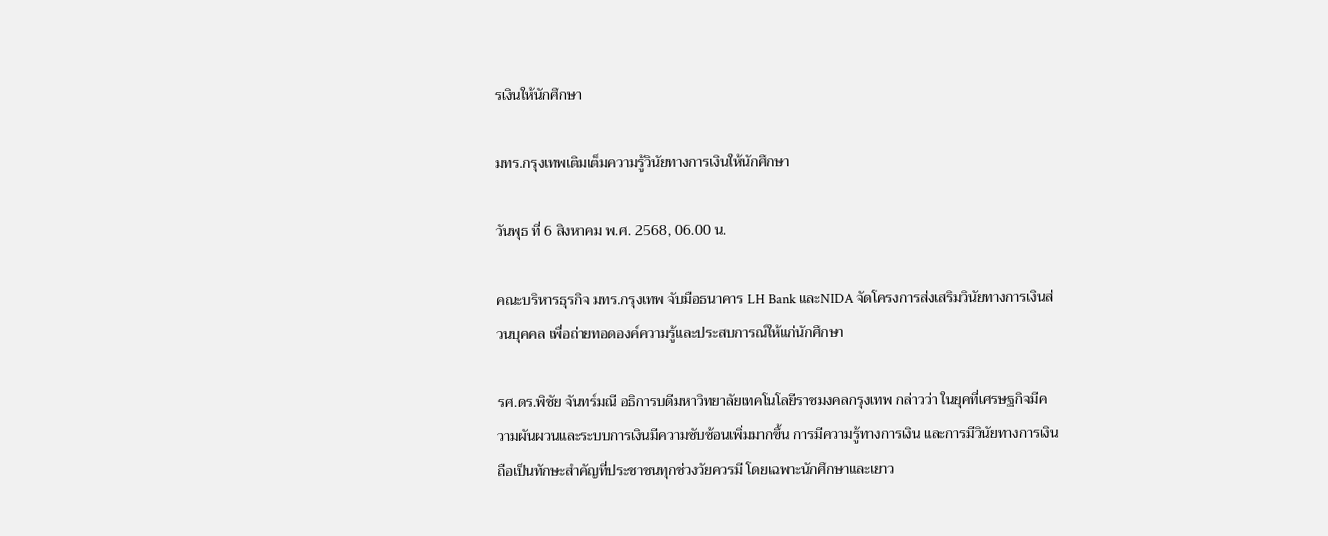รเงินให้นักศึกษา

มทร.กรุงเทพเติมเต็มความรู้วินัยทางการเงินให้นักศึกษา

วันพุธ ที่ 6 สิงหาคม พ.ศ. 2568, 06.00 น.

คณะบริหารธุรกิจ มทร.กรุงเทพ จับมือธนาคาร LH Bank และNIDA จัดโครงการส่งเสริมวินัยทางการเงินส่วนบุคคล เพื่อถ่ายทอดองค์ความรู้และประสบการณ์ให้แก่นักศึกษา

รศ.ดร.พิชัย จันทร์มณี อธิการบดีมหาวิทยาลัยเทคโนโลยีราชมงคลกรุงเทพ กล่าวว่า ในยุคที่เศรษฐกิจมีความผันผวนและระบบการเงินมีความซับซ้อนเพิ่มมากขึ้น การมีความรู้ทางการเงิน และการมีวินัยทางการเงินถือเป็นทักษะสำคัญที่ประชาชนทุกช่วงวัยควรมี โดยเฉพาะนักศึกษาและเยาว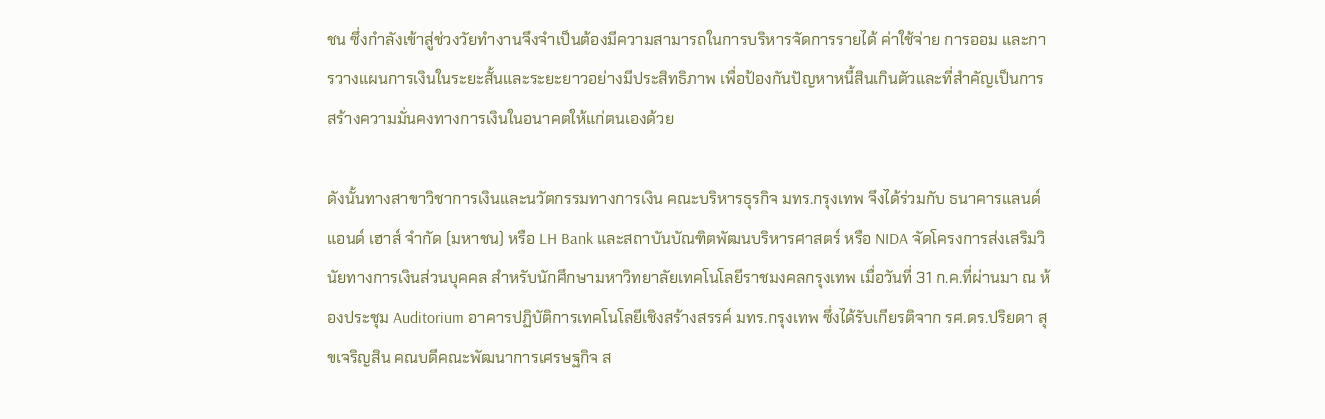ชน ซึ่งกำลังเข้าสู่ช่วงวัยทำงานจึงจำเป็นต้องมีความสามารถในการบริหารจัดการรายได้ ค่าใช้จ่าย การออม และการวางแผนการเงินในระยะสั้นและระยะยาวอย่างมีประสิทธิภาพ เพื่อป้องกันปัญหาหนี้สินเกินตัวและที่สำคัญเป็นการสร้างความมั่นคงทางการเงินในอนาคตให้แก่ตนเองด้วย

ดังนั้นทางสาขาวิชาการเงินและนวัตกรรมทางการเงิน คณะบริหารธุรกิจ มทร.กรุงเทพ จึงได้ร่วมกับ ธนาคารแลนด์ แอนด์ เฮาส์ จำกัด (มหาชน) หรือ LH Bank และสถาบันบัณฑิตพัฒนบริหารศาสตร์ หรือ NIDA จัดโครงการส่งเสริมวินัยทางการเงินส่วนบุคคล สำหรับนักศึกษามหาวิทยาลัยเทคโนโลยีราชมงคลกรุงเทพ เมื่อวันที่ 31 ก.ค.ที่ผ่านมา ณ ห้องประชุม Auditorium อาคารปฏิบัติการเทคโนโลยีเชิงสร้างสรรค์ มทร.กรุงเทพ ซึ่งได้รับเกียรติจาก รศ.ดร.ปริยดา สุขเจริญสิน คณบดีคณะพัฒนาการเศรษฐกิจ ส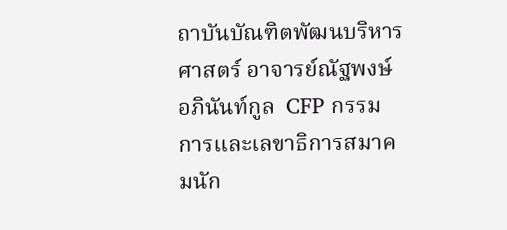ถาบันบัณฑิตพัฒนบริหารศาสตร์ อาจารย์ณัฐพงษ์ อภินันท์กูล  CFP กรรมการและเลขาธิการสมาคมนัก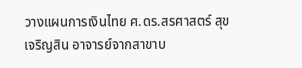วางแผนการเงินไทย ศ.ดร.สรศาสตร์ สุขเจริญสิน อาจารย์จากสาขาบ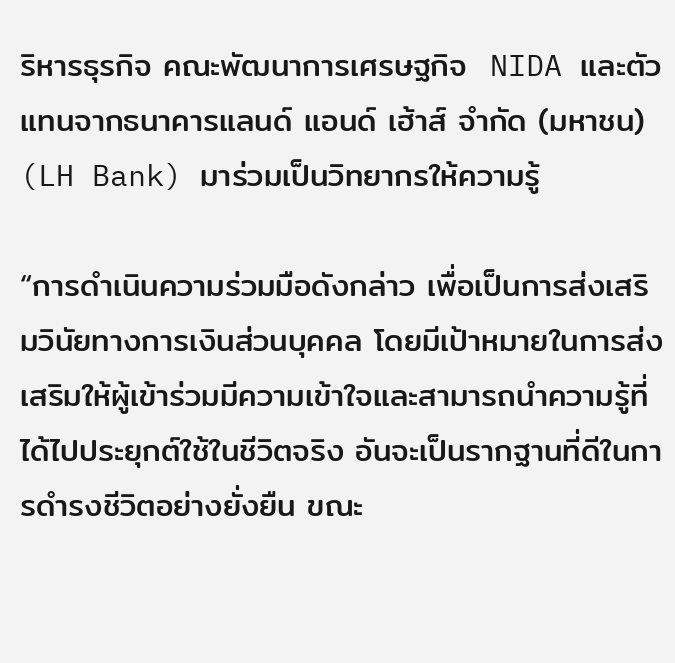ริหารธุรกิจ คณะพัฒนาการเศรษฐกิจ  NIDA และตัวแทนจากธนาคารแลนด์ แอนด์ เฮ้าส์ จำกัด (มหาชน) (LH Bank) มาร่วมเป็นวิทยากรให้ความรู้

“การดำเนินความร่วมมือดังกล่าว เพื่อเป็นการส่งเสริมวินัยทางการเงินส่วนบุคคล โดยมีเป้าหมายในการส่งเสริมให้ผู้เข้าร่วมมีความเข้าใจและสามารถนำความรู้ที่ได้ไปประยุกต์ใช้ในชีวิตจริง อันจะเป็นรากฐานที่ดีในการดำรงชีวิตอย่างยั่งยืน ขณะ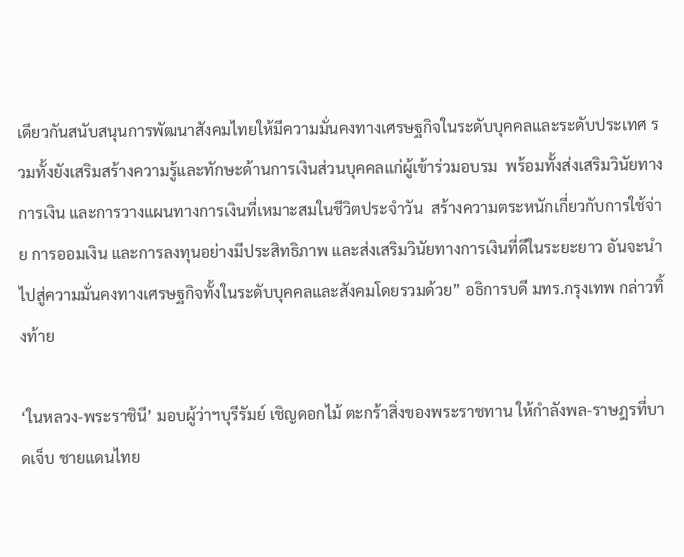เดียวกันสนับสนุนการพัฒนาสังคมไทยให้มีความมั่นคงทางเศรษฐกิจในระดับบุคคลและระดับประเทศ รวมทั้งยังเสริมสร้างความรู้และทักษะด้านการเงินส่วนบุคคลแก่ผู้เข้าร่วมอบรม  พร้อมทั้งส่งเสริมวินัยทางการเงิน และการวางแผนทางการเงินที่เหมาะสมในชีวิตประจำวัน  สร้างความตระหนักเกี่ยวกับการใช้จ่าย การออมเงิน และการลงทุนอย่างมีประสิทธิภาพ และส่งเสริมวินัยทางการเงินที่ดีในระยะยาว อันจะนำไปสู่ความมั่นคงทางเศรษฐกิจทั้งในระดับบุคคลและสังคมโดยรวมด้วย” อธิการบดี มทร.กรุงเทพ กล่าวทิ้งท้าย

‘ในหลวง-พระราชินี’ มอบผู้ว่าฯบุรีรัมย์ เชิญดอกไม้ ตะกร้าสิ่งของพระราชทาน ให้กำลังพล-ราษฎรที่บาดเจ็บ ชายแดนไทย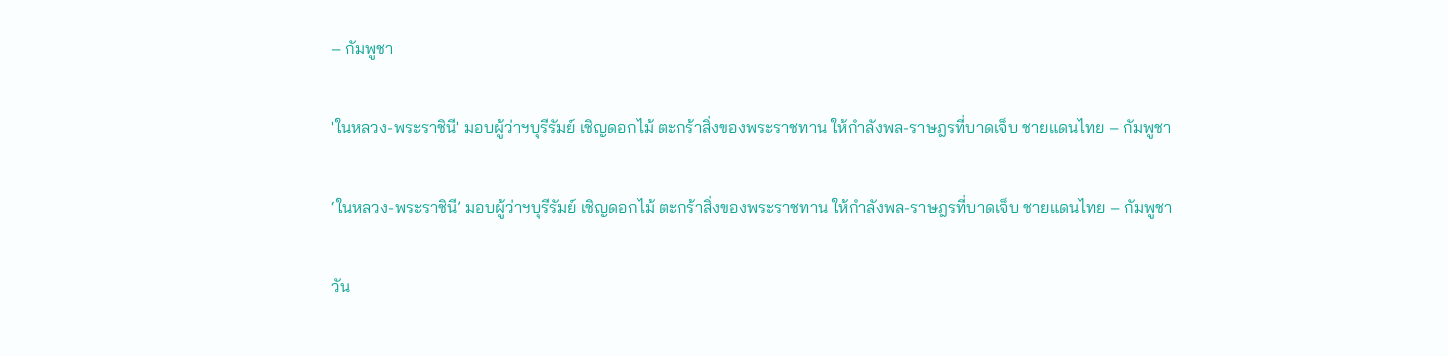– กัมพูชา

'ในหลวง-พระราชินี' มอบผู้ว่าฯบุรีรัมย์ เชิญดอกไม้ ตะกร้าสิ่งของพระราชทาน ให้กำลังพล-ราษฎรที่บาดเจ็บ ชายแดนไทย – กัมพูชา

‘ในหลวง-พระราชินี’ มอบผู้ว่าฯบุรีรัมย์ เชิญดอกไม้ ตะกร้าสิ่งของพระราชทาน ให้กำลังพล-ราษฎรที่บาดเจ็บ ชายแดนไทย – กัมพูชา

วัน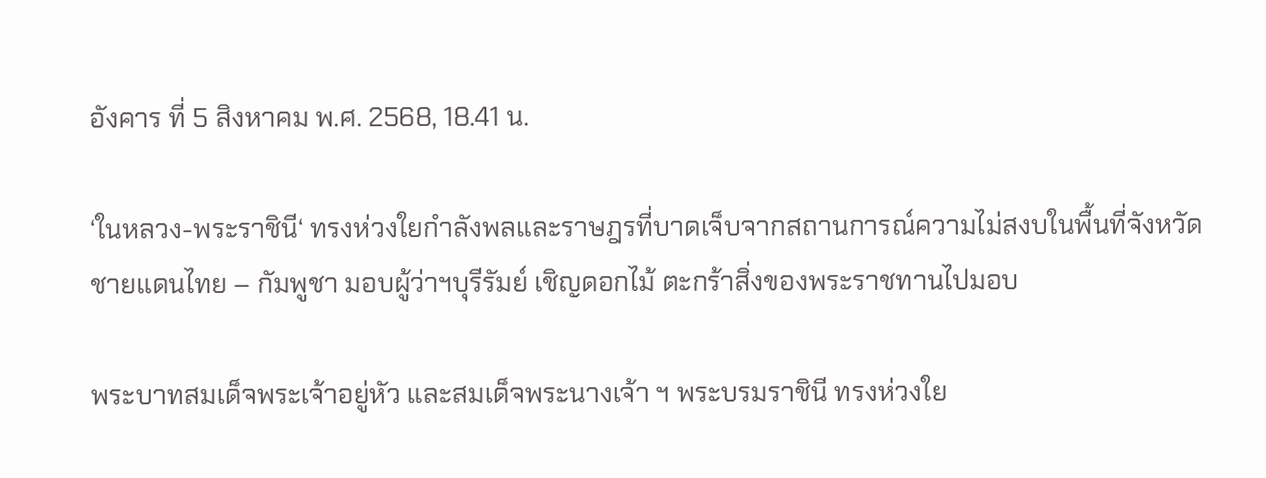อังคาร ที่ 5 สิงหาคม พ.ศ. 2568, 18.41 น.

‘ในหลวง-พระราชินี‘ ทรงห่วงใยกำลังพลและราษฎรที่บาดเจ็บจากสถานการณ์ความไม่สงบในพื้นที่จังหวัดชายแดนไทย – กัมพูชา มอบผู้ว่าฯบุรีรัมย์ เชิญดอกไม้ ตะกร้าสิ่งของพระราชทานไปมอบ

พระบาทสมเด็จพระเจ้าอยู่หัว และสมเด็จพระนางเจ้า ฯ พระบรมราชินี ทรงห่วงใย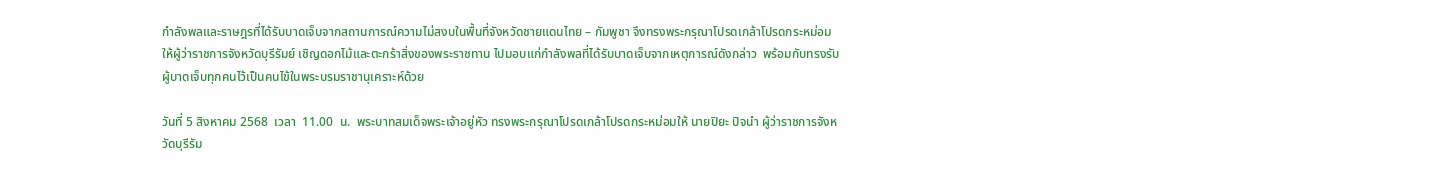กำลังพลและราษฎรที่ได้รับบาดเจ็บจากสถานการณ์ความไม่สงบในพื้นที่จังหวัดชายแดนไทย – กัมพูชา จึงทรงพระกรุณาโปรดเกล้าโปรดกระหม่อมให้ผู้ว่าราชการจังหวัดบุรีรัมย์ เชิญดอกไม้และตะกร้าสิ่งของพระราชทาน ไปมอบแก่กำลังพลที่ได้รับบาดเจ็บจากเหตุการณ์ดังกล่าว  พร้อมกับทรงรับผู้บาดเจ็บทุกคนไว้เป็นคนไข้ในพระบรมราชานุเคราะห์ด้วย

วันที่ 5 สิงหาคม 2568  เวลา  11.00  น.  พระบาทสมเด็จพระเจ้าอยู่หัว ทรงพระกรุณาโปรดเกล้าโปรดกระหม่อมให้ นายปิยะ ปิจนำ ผู้ว่าราชการจังหวัดบุรีรัม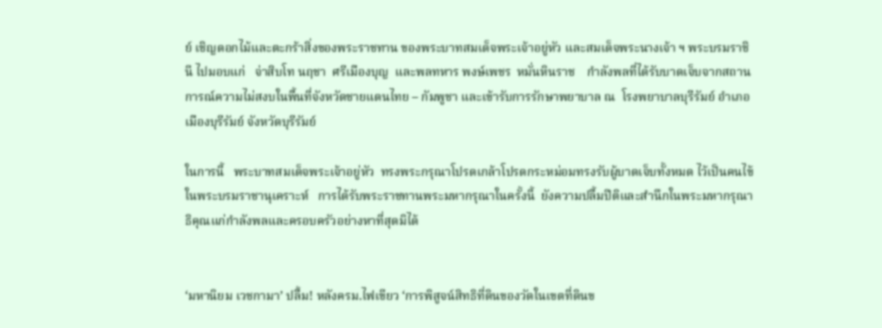ย์ เชิญดอกไม้และตะกร้าสิ่งของพระราชทาน ของพระบาทสมเด็จพระเจ้าอยู่หัว และสมเด็จพระนางเจ้า ฯ พระบรมราชินี ไปมอบแก่   จ่าสิบโท นฤชา  ศรีเมืองบุญ  และพลทหาร พงษ์เพชร  หมั่นหินราช    กำลังพลที่ได้รับบาดเจ็บจากสถานการณ์ความไม่สงบในพื้นที่จังหวัดชายแดนไทย – กัมพูชา และเข้ารับการรักษาพยาบาล ณ  โรงพยาบาลบุรีรัมย์ อำเภอเมืองบุรีรัมย์ จังหวัดบุรีรัมย์

ในการนี้   พระบาทสมเด็จพระเจ้าอยู่หัว  ทรงพระกรุณาโปรดเกล้าโปรดกระหม่อมทรงรับผู้บาดเจ็บทั้งหมด ไว้เป็นคนไข้ในพระบรมราชานุเคราะห์   การได้รับพระราชทานพระมหากรุณาในครั้งนี้  ยังความปลื้มปีติและสำนึกในพระมหากรุณาธิคุณแก่กำลังพลและครอบครัวอย่างหาที่สุดมิได้


‘มหานิยม เวชกามา’ ปลื้ม! หลังครม.ไฟเขียว ‘การพิสูจน์สิทธิที่ดินของวัดในเขตที่ดินข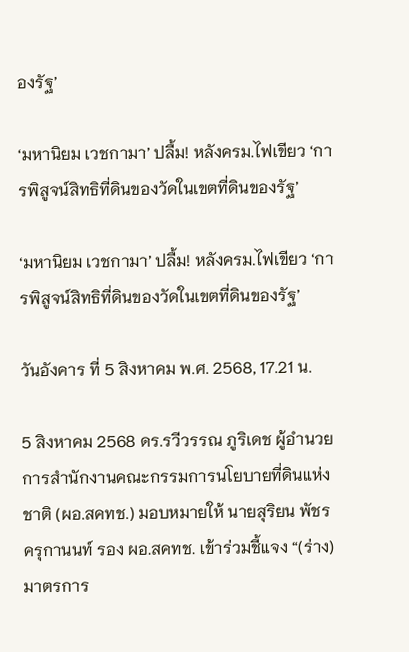องรัฐ’

‘มหานิยม เวชกามา’ ปลื้ม! หลังครม.ไฟเขียว ‘การพิสูจน์สิทธิที่ดินของวัดในเขตที่ดินของรัฐ’

‘มหานิยม เวชกามา’ ปลื้ม! หลังครม.ไฟเขียว ‘การพิสูจน์สิทธิที่ดินของวัดในเขตที่ดินของรัฐ’

วันอังคาร ที่ 5 สิงหาคม พ.ศ. 2568, 17.21 น.

5 สิงหาคม 2568 ดร.รวีวรรณ ภูริเดช ผู้อำนวยการสำนักงานคณะกรรมการนโยบายที่ดินแห่งชาติ (ผอ.สคทช.) มอบหมายให้ นายสุริยน พัชรครุกานนท์ รอง ผอ.สคทช. เข้าร่วมชี้แจง “(ร่าง) มาตรการ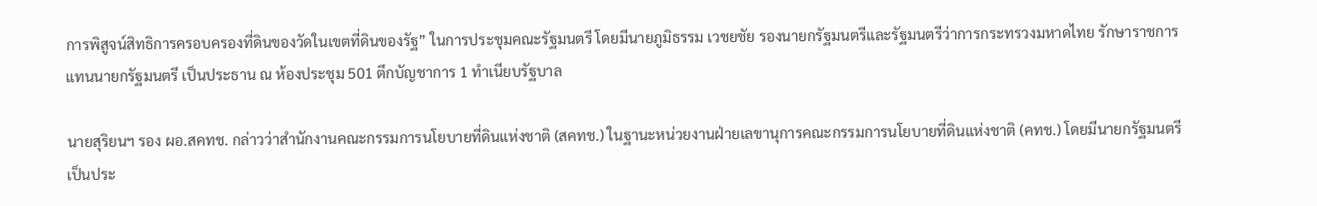การพิสูจน์สิทธิการครอบครองที่ดินของวัดในเขตที่ดินของรัฐ” ในการประชุมคณะรัฐมนตรี โดยมีนายภูมิธรรม เวชยชัย รองนายกรัฐมนตรีและรัฐมนตรีว่าการกระทรวงมหาดไทย รักษาราชการแทนนายกรัฐมนตรี เป็นประธาน ณ ห้องประชุม 501 ตึกบัญชาการ 1 ทำเนียบรัฐบาล

นายสุริยนฯ รอง ผอ.สคทช. กล่าวว่าสำนักงานคณะกรรมการนโยบายที่ดินแห่งชาติ (สคทช.) ในฐานะหน่วยงานฝ่ายเลขานุการคณะกรรมการนโยบายที่ดินแห่งชาติ (คทช.) โดยมีนายกรัฐมนตรีเป็นประ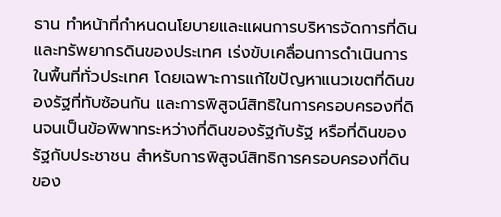ธาน ทำหน้าที่กำหนดนโยบายและแผนการบริหารจัดการที่ดินและทรัพยากรดินของประเทศ เร่งขับเคลื่อนการดำเนินการในพื้นที่ทั่วประเทศ โดยเฉพาะการแก้ไขปัญหาแนวเขตที่ดินของรัฐที่ทับซ้อนกัน และการพิสูจน์สิทธิในการครอบครองที่ดินจนเป็นข้อพิพาทระหว่างที่ดินของรัฐกับรัฐ หรือที่ดินของรัฐกับประชาชน สำหรับการพิสูจน์สิทธิการครอบครองที่ดินของ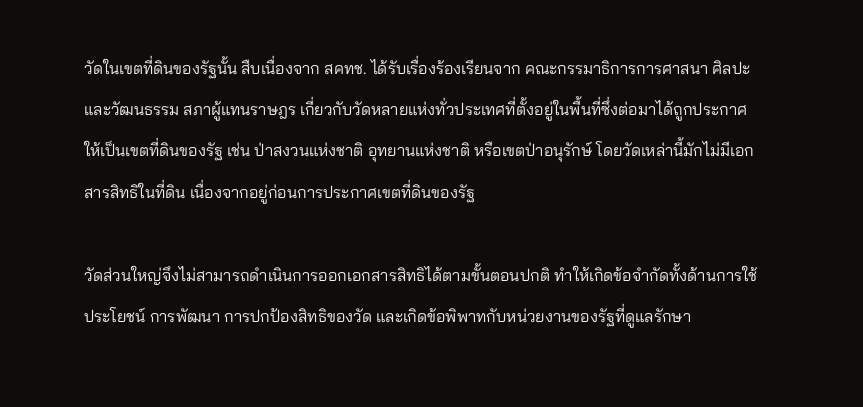วัดในเขตที่ดินของรัฐนั้น สืบเนื่องจาก สคทช. ได้รับเรื่องร้องเรียนจาก คณะกรรมาธิการการศาสนา ศิลปะและวัฒนธรรม สภาผู้แทนราษฎร เกี่ยวกับวัดหลายแห่งทั่วประเทศที่ตั้งอยู่ในพื้นที่ซึ่งต่อมาได้ถูกประกาศให้เป็นเขตที่ดินของรัฐ เช่น ป่าสงวนแห่งชาติ อุทยานแห่งชาติ หรือเขตป่าอนุรักษ์ โดยวัดเหล่านี้มักไม่มีเอกสารสิทธิในที่ดิน เนื่องจากอยู่ก่อนการประกาศเขตที่ดินของรัฐ

วัดส่วนใหญ่จึงไม่สามารถดำเนินการออกเอกสารสิทธิได้ตามขั้นตอนปกติ ทำให้เกิดข้อจำกัดทั้งด้านการใช้ประโยชน์ การพัฒนา การปกป้องสิทธิของวัด และเกิดข้อพิพาทกับหน่วยงานของรัฐที่ดูแลรักษา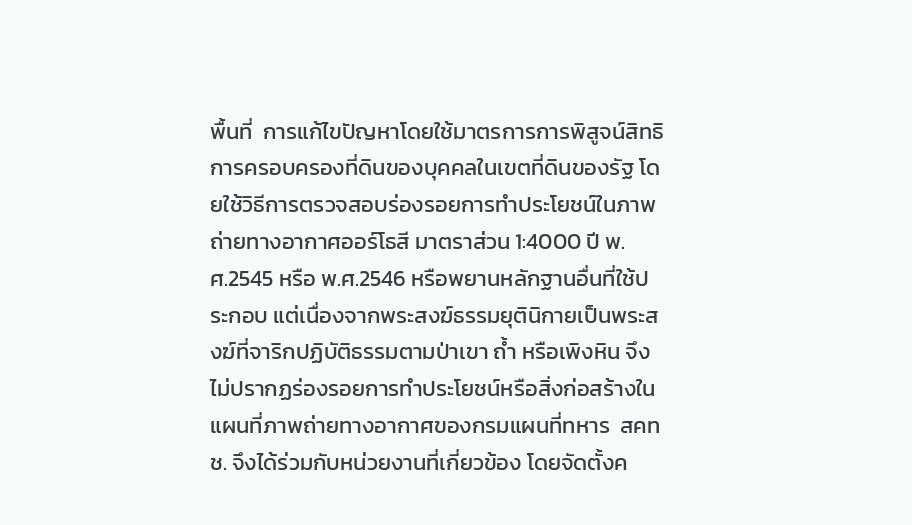พื้นที่  การแก้ไขปัญหาโดยใช้มาตรการการพิสูจน์สิทธิการครอบครองที่ดินของบุคคลในเขตที่ดินของรัฐ โดยใช้วิธีการตรวจสอบร่องรอยการทำประโยชน์ในภาพถ่ายทางอากาศออร์โธสี มาตราส่วน 1:4000 ปี พ.ศ.2545 หรือ พ.ศ.2546 หรือพยานหลักฐานอื่นที่ใช้ประกอบ แต่เนื่องจากพระสงฆ์ธรรมยุตินิกายเป็นพระสงฆ์ที่จาริกปฏิบัติธรรมตามป่าเขา ถ้ำ หรือเพิงหิน จึงไม่ปรากฏร่องรอยการทำประโยชน์หรือสิ่งก่อสร้างในแผนที่ภาพถ่ายทางอากาศของกรมแผนที่ทหาร  สคทช. จึงได้ร่วมกับหน่วยงานที่เกี่ยวข้อง โดยจัดตั้งค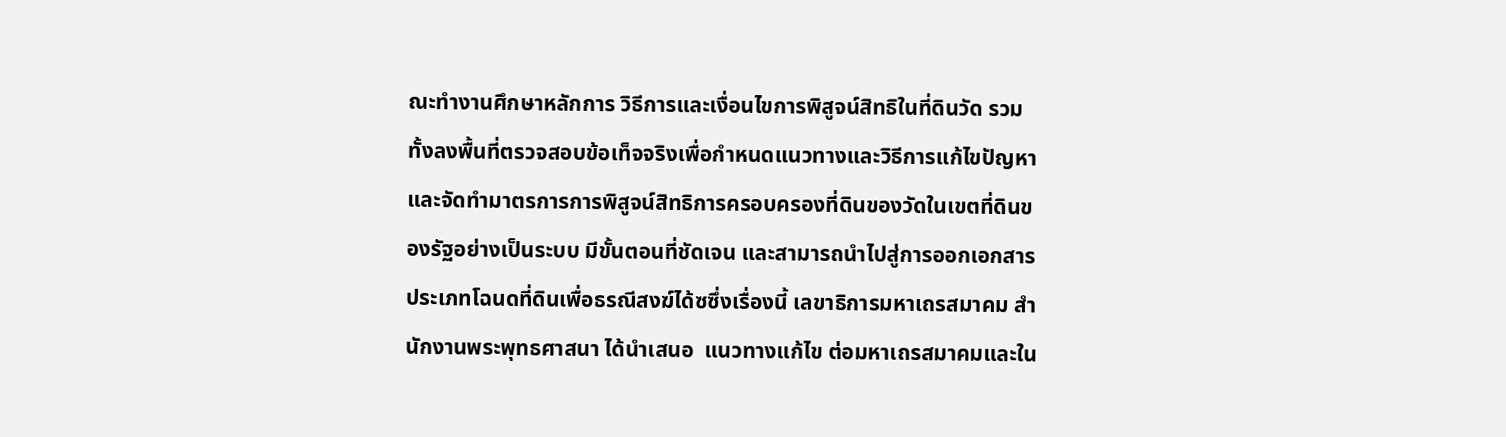ณะทำงานศึกษาหลักการ วิธีการและเงื่อนไขการพิสูจน์สิทธิในที่ดินวัด รวมทั้งลงพื้นที่ตรวจสอบข้อเท็จจริงเพื่อกำหนดแนวทางและวิธีการแก้ไขปัญหา และจัดทำมาตรการการพิสูจน์สิทธิการครอบครองที่ดินของวัดในเขตที่ดินของรัฐอย่างเป็นระบบ มีขั้นตอนที่ชัดเจน และสามารถนำไปสู่การออกเอกสารประเภทโฉนดที่ดินเพื่อธรณีสงฆ์ได้ซซึ่งเรื่องนี้ เลขาธิการมหาเถรสมาคม สำนักงานพระพุทธศาสนา ได้นำเสนอ  แนวทางแก้ไข ต่อมหาเถรสมาคมและใน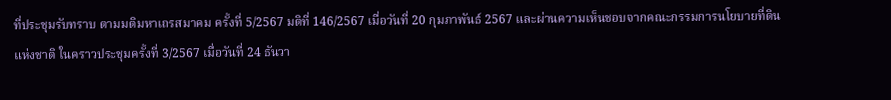ที่ประชุมรับทราบ ตามมติมหาเถรสมาคม ครั้งที่ 5/2567 มติที่ 146/2567 เมื่อวันที่ 20 กุมภาพันธ์ 2567 และผ่านความเห็นชอบจากคณะกรรมการนโยบายที่ดินแห่งชาติ ในคราวประชุมครั้งที่ 3/2567 เมื่อวันที่ 24 ธันวา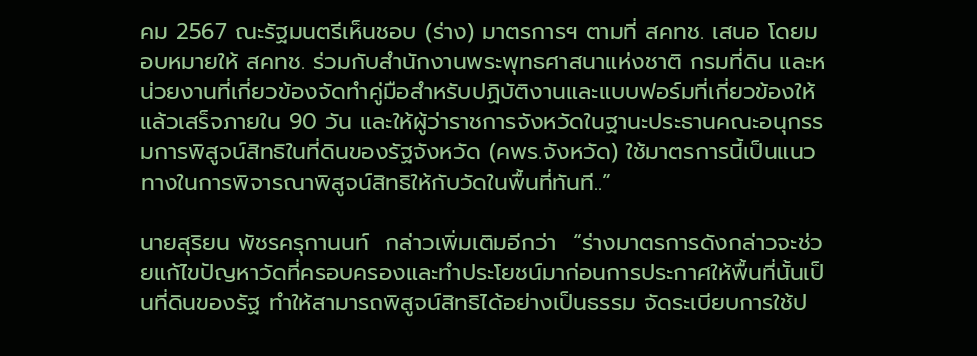คม 2567 ณะรัฐมนตรีเห็นชอบ (ร่าง) มาตรการฯ ตามที่ สคทช. เสนอ โดยมอบหมายให้ สคทช. ร่วมกับสำนักงานพระพุทธศาสนาแห่งชาติ กรมที่ดิน และหน่วยงานที่เกี่ยวข้องจัดทำคู่มือสำหรับปฏิบัติงานและแบบฟอร์มที่เกี่ยวข้องให้แล้วเสร็จภายใน 90 วัน และให้ผู้ว่าราชการจังหวัดในฐานะประธานคณะอนุกรรมการพิสูจน์สิทธิในที่ดินของรัฐจังหวัด (คพร.จังหวัด) ใช้มาตรการนี้เป็นแนวทางในการพิจารณาพิสูจน์สิทธิให้กับวัดในพื้นที่ทันที..”

นายสุริยน พัชรครุกานนท์  กล่าวเพิ่มเติมอีกว่า  “ร่างมาตรการดังกล่าวจะช่วยแก้ไขปัญหาวัดที่ครอบครองและทำประโยชน์มาก่อนการประกาศให้พื้นที่นั้นเป็นที่ดินของรัฐ ทำให้สามารถพิสูจน์สิทธิได้อย่างเป็นธรรม จัดระเบียบการใช้ป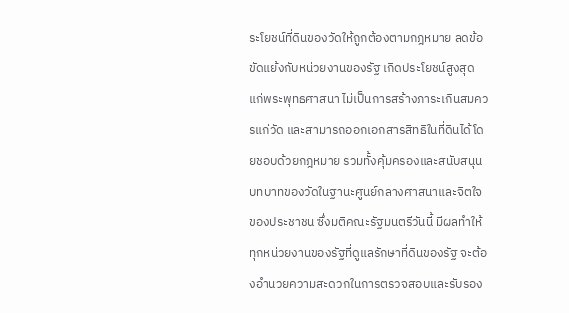ระโยชน์ที่ดินของวัดให้ถูกต้องตามกฎหมาย ลดข้อขัดแย้งกับหน่วยงานของรัฐ เกิดประโยชน์สูงสุดแก่พระพุทธศาสนา ไม่เป็นการสร้างภาระเกินสมควรแก่วัด และสามารถออกเอกสารสิทธิในที่ดินได้โดยชอบด้วยกฎหมาย รวมทั้งคุ้มครองและสนับสนุนบทบาทของวัดในฐานะศูนย์กลางศาสนาและจิตใจของประชาชน ซึ่งมติคณะรัฐมนตรีวันนี้ มีผลทำให้ทุกหน่วยงานของรัฐที่ดูแลรักษาที่ดินของรัฐ จะต้องอำนวยความสะดวกในการตรวจสอบและรับรอง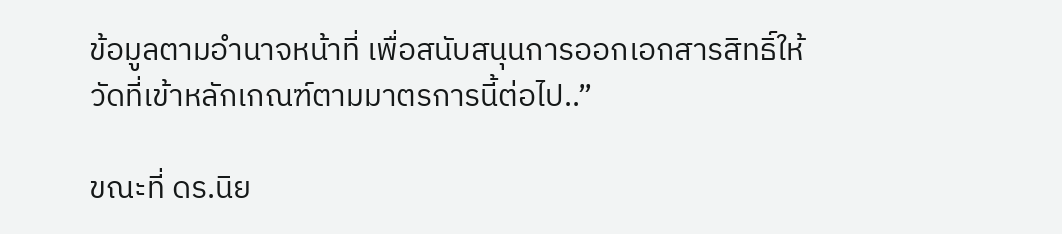ข้อมูลตามอำนาจหน้าที่ เพื่อสนับสนุนการออกเอกสารสิทธิ์ให้วัดที่เข้าหลักเกณฑ์ตามมาตรการนี้ต่อไป..”

ขณะที่ ดร.นิย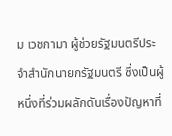ม เวชกามา ผู้ช่วยรัฐมนตรีประจำสำนักนายกรัฐมนตรี ซึ่งเป็นผู้หนึ่งที่ร่วมผลักดันเรื่องปัญหาที่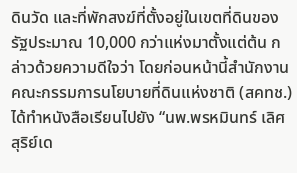ดินวัด และที่พักสงฆ์ที่ตั้งอยู่ในเขตที่ดินของรัฐประมาณ 10,000 กว่าแห่งมาตั้งแต่ต้น กล่าวด้วยความดีใจว่า โดยก่อนหน้านี้สำนักงานคณะกรรมการนโยบายที่ดินแห่งชาติ (สคทช.) ได้ทำหนังสือเรียนไปยัง “นพ.พรหมินทร์ เลิศสุริย์เด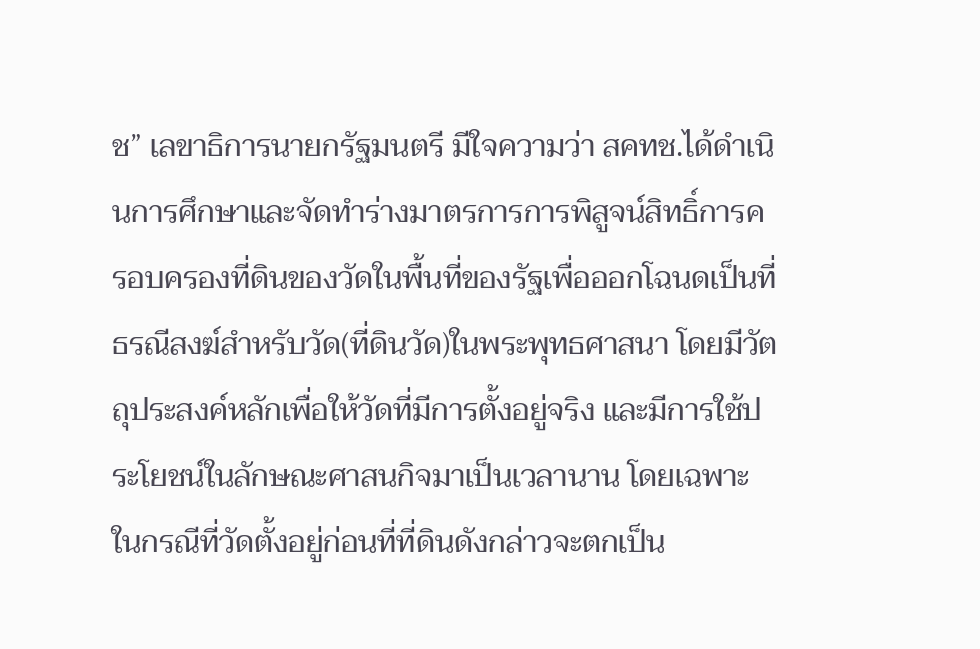ช” เลขาธิการนายกรัฐมนตรี มีใจความว่า สคทช.ได้ดำเนินการศึกษาและจัดทำร่างมาตรการการพิสูจน์สิทธิ์การครอบครองที่ดินของวัดในพื้นที่ของรัฐเพื่อออกโฉนดเป็นที่ธรณีสงฆ์สำหรับวัด(ที่ดินวัด)ในพระพุทธศาสนา โดยมีวัตถุประสงค์หลักเพื่อให้วัดที่มีการตั้งอยู่จริง และมีการใช้ประโยชน์ในลักษณะศาสนกิจมาเป็นเวลานาน โดยเฉพาะในกรณีที่วัดตั้งอยู่ก่อนที่ที่ดินดังกล่าวจะตกเป็น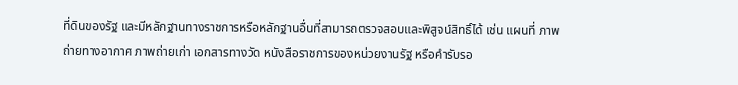ที่ดินของรัฐ และมีหลักฐานทางราชการหรือหลักฐานอื่นที่สามารถตรวจสอบและพิสูจน์สิทธิ์ได้ เช่น แผนที่ ภาพถ่ายทางอากาศ ภาพถ่ายเก่า เอกสารทางวัด หนังสือราชการของหน่วยงานรัฐ หรือคำรับรอ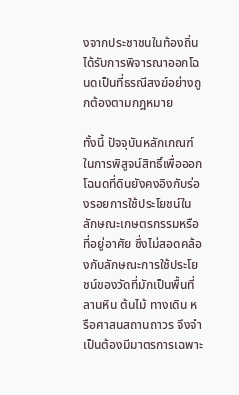งจากประชาชนในท้องถิ่น ได้รับการพิจารณาออกโฉนดเป็นที่ธรณีสงฆ์อย่างถูกต้องตามกฎหมาย

ทั้งนี้ ปัจจุบันหลักเกณฑ์ในการพิสูจน์สิทธิ์เพื่อออกโฉนดที่ดินยังคงอิงกับร่องรอยการใช้ประโยชน์ในลักษณะเกษตรกรรมหรือที่อยู่อาศัย ซึ่งไม่สอดคล้องกับลักษณะการใช้ประโยชน์ของวัดที่มักเป็นพื้นที่ลานหิน ต้นไม้ ทางเดิน หรือศาสนสถานถาวร จึงจำเป็นต้องมีมาตรการเฉพาะ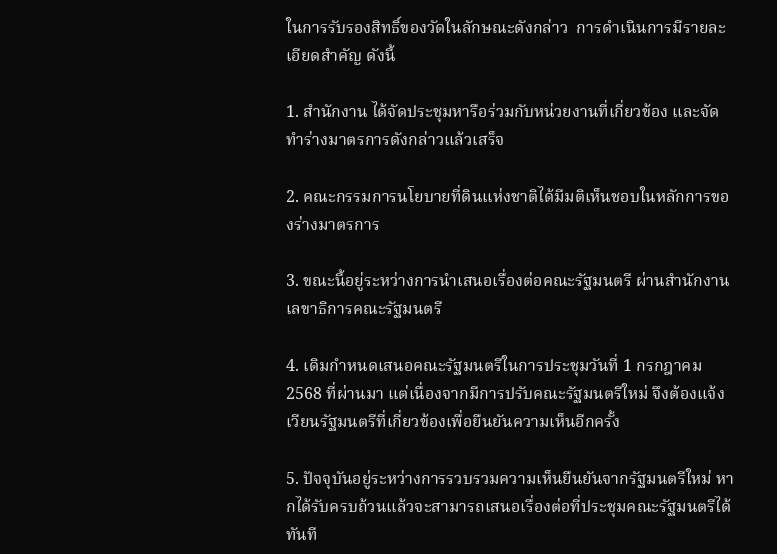ในการรับรองสิทธิ์ของวัดในลักษณะดังกล่าว  การดำเนินการมีรายละเอียดสำคัญ ดังนี้

1. สำนักงาน ได้จัดประชุมหารือร่วมกับหน่วยงานที่เกี่ยวข้อง และจัดทำร่างมาตรการดังกล่าวแล้วเสร็จ

2. คณะกรรมการนโยบายที่ดินแห่งชาติได้มีมติเห็นชอบในหลักการของร่างมาตรการ

3. ขณะนี้อยู่ระหว่างการนำเสนอเรื่องต่อคณะรัฐมนตรี ผ่านสำนักงานเลขาธิการคณะรัฐมนตรี

4. เดิมกำหนดเสนอคณะรัฐมนตรีในการประชุมวันที่ 1 กรกฎาคม 2568 ที่ผ่านมา แต่เนื่องจากมีการปรับคณะรัฐมนตรีใหม่ จึงต้องแจ้งเวียนรัฐมนตรีที่เกี่ยวข้องเพื่อยืนยันความเห็นอีกครั้ง

5. ปัจจุบันอยู่ระหว่างการรวบรวมความเห็นยืนยันจากรัฐมนตรีใหม่ หากได้รับครบถ้วนแล้วจะสามารถเสนอเรื่องต่อที่ประชุมคณะรัฐมนตรีได้ทันที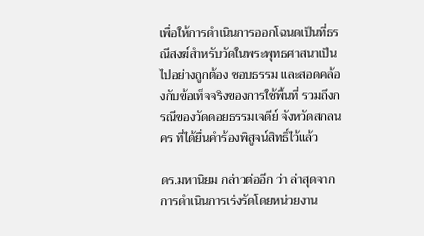เพื่อให้การดำเนินการออกโฉนดเป็นที่ธรณีสงฆ์สำหรับวัดในพระพุทธศาสนาเป็นไปอย่างถูกต้อง ชอบธรรม และสอดคล้องกับข้อเท็จจริงของการใช้พื้นที่ รวมถึงกรณีของวัดดอยธรรมเจดีย์ จังหวัดสกลนคร ที่ได้ยื่นคำร้องพิสูจน์สิทธิ์ไว้แล้ว

ดร.มหานิยม กล่าวต่ออีก ว่า ล่าสุดจากการดำเนินการเร่งรัดโดยหน่วยงาน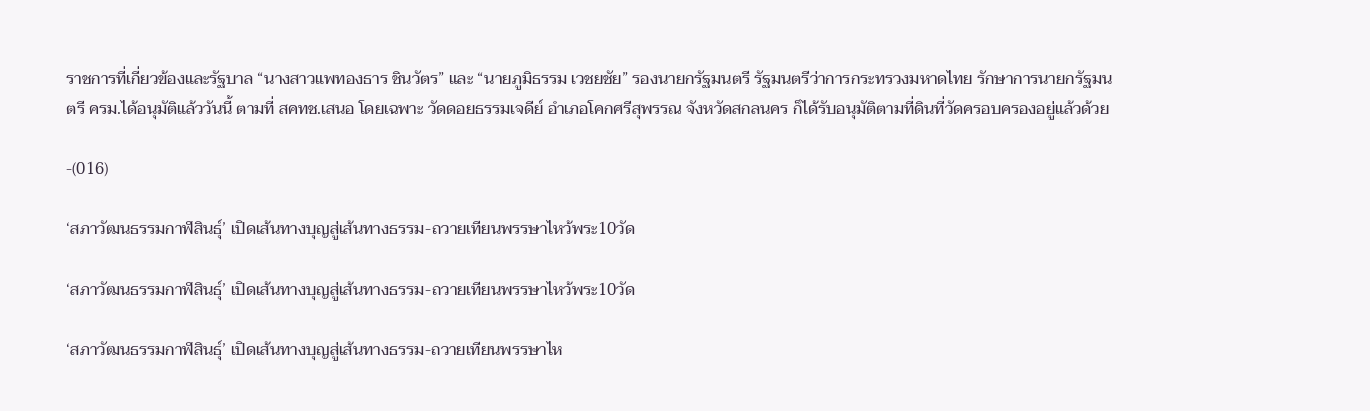ราชการที่เกี่ยวข้องและรัฐบาล “นางสาวแพทองธาร ชินวัตร” และ “นายภูมิธรรม เวชยชัย” รองนายกรัฐมนตรี รัฐมนตรีว่าการกระทรวงมหาดไทย รักษาการนายกรัฐมนตรี ครม.ได้อนุมัติแล้ววันนี้ ตามที่ สคทช.เสนอ โดยเฉพาะ วัดดอยธรรมเจดีย์ อำเภอโคกศรีสุพรรณ จังหวัดสกลนคร ก็ได้รับอนุมัติตามที่ดินที่วัดครอบครองอยู่แล้วด้วย

-(016)

‘สภาวัฒนธรรมกาฬสินธุ์’ เปิดเส้นทางบุญสู่เส้นทางธรรม-ถวายเทียนพรรษาไหว้พระ10วัด

‘สภาวัฒนธรรมกาฬสินธุ์’ เปิดเส้นทางบุญสู่เส้นทางธรรม-ถวายเทียนพรรษาไหว้พระ10วัด

‘สภาวัฒนธรรมกาฬสินธุ์’ เปิดเส้นทางบุญสู่เส้นทางธรรม-ถวายเทียนพรรษาไห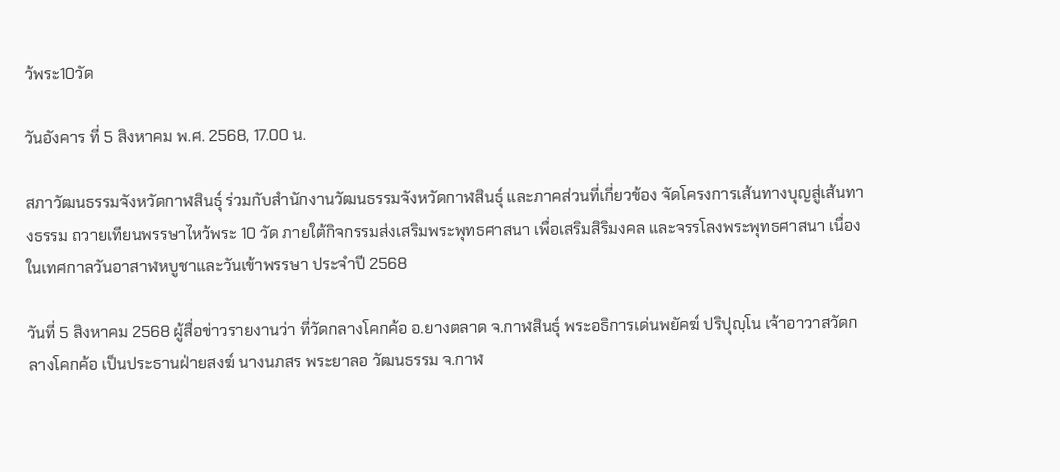ว้พระ10วัด

วันอังคาร ที่ 5 สิงหาคม พ.ศ. 2568, 17.00 น.

สภาวัฒนธรรมจังหวัดกาฬสินธุ์ ร่วมกับสำนักงานวัฒนธรรมจังหวัดกาฬสินธุ์ และภาคส่วนที่เกี่ยวข้อง จัดโครงการเส้นทางบุญสู่เส้นทางธรรม ถวายเทียนพรรษาไหว้พระ 10 วัด ภายใต้กิจกรรมส่งเสริมพระพุทธศาสนา เพื่อเสริมสิริมงคล และจรรโลงพระพุทธศาสนา เนื่องในเทศกาลวันอาสาฬหบูชาและวันเข้าพรรษา ประจำปี 2568

วันที่ 5 สิงหาคม 2568 ผู้สื่อข่าวรายงานว่า ที่วัดกลางโคกค้อ อ.ยางตลาด จ.กาฬสินธุ์ พระอธิการเด่นพยัคฆ์ ปริปุญฺโน เจ้าอาวาสวัดกลางโคกค้อ เป็นประธานฝ่ายสงฆ์ นางนภสร พระยาลอ วัฒนธรรม จ.กาฬ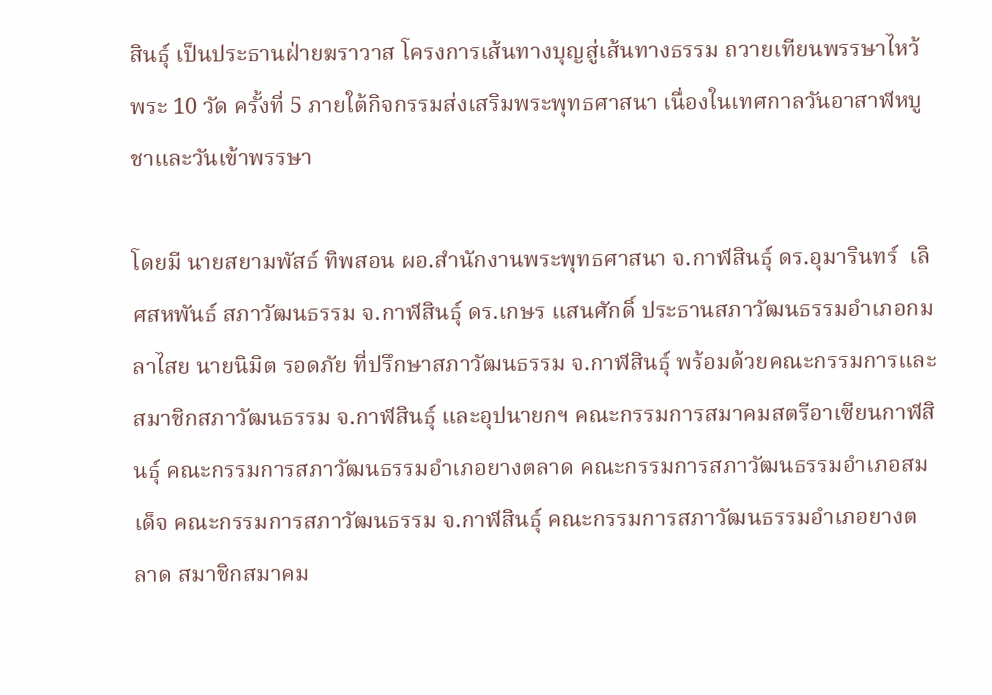สินธุ์ เป็นประธานฝ่ายฆราวาส โครงการเส้นทางบุญสู่เส้นทางธรรม ถวายเทียนพรรษาไหว้พระ 10 วัด ครั้งที่ 5 ภายใต้กิจกรรมส่งเสริมพระพุทธศาสนา เนื่องในเทศกาลวันอาสาฬหบูชาและวันเข้าพรรษา

โดยมี นายสยามพัสธ์ ทิพสอน ผอ.สำนักงานพระพุทธศาสนา จ.กาฬสินธุ์ ดร.อุมารินทร์  เลิศสหพันธ์ สภาวัฒนธรรม จ.กาฬสินธุ์ ดร.เกษร แสนศักดิ์ ประธานสภาวัฒนธรรมอำเภอกมลาไสย นายนิมิต รอดภัย ที่ปรึกษาสภาวัฒนธรรม จ.กาฬสินธุ์ พร้อมด้วยคณะกรรมการและสมาชิกสภาวัฒนธรรม จ.กาฬสินธุ์ และอุปนายกฯ คณะกรรมการสมาคมสตรีอาเซียนกาฬสินธุ์ คณะกรรมการสภาวัฒนธรรมอำเภอยางตลาด คณะกรรมการสภาวัฒนธรรมอำเภอสมเด็จ คณะกรรมการสภาวัฒนธรรม จ.กาฬสินธุ์ คณะกรรมการสภาวัฒนธรรมอำเภอยางตลาด สมาชิกสมาคม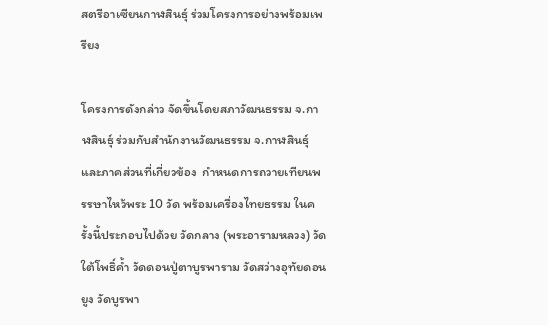สตรีอาเซียนกาฬสินธุ์ ร่วมโครงการอย่างพร้อมเพรียง

โครงการดังกล่าว จัดขึ้นโดยสภาวัฒนธรรม จ.กาฬสินธุ์ ร่วมกับสำนักงานวัฒนธรรม จ.กาฬสินธุ์ และภาคส่วนที่เกี่ยวข้อง  กำหนดการถวายเทียนพรรษาไหว้พระ 10 วัด พร้อมเครื่องไทยธรรม ในครั้งนี้ประกอบไปด้วย วัดกลาง (พระอารามหลวง) วัดใต้โพธิ์ค้ำ วัดดอนปู่ตาบูรพาราม วัดสว่างอุทัยดอนยูง วัดบูรพา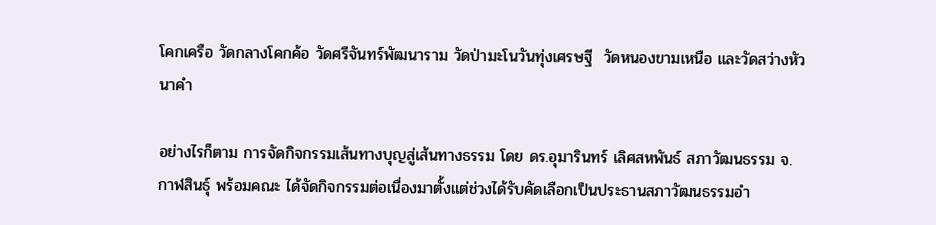โคกเครือ วัดกลางโคกค้อ วัดศรีจันทร์พัฒนาราม วัดป่ามะโนวันทุ่งเศรษฐี  วัดหนองขามเหนือ และวัดสว่างหัวนาคำ

อย่างไรก็ตาม การจัดกิจกรรมเส้นทางบุญสู่เส้นทางธรรม โดย ดร.อุมารินทร์ เลิศสหพันธ์ สภาวัฒนธรรม จ.กาฬสินธุ์ พร้อมคณะ ได้จัดกิจกรรมต่อเนื่องมาตั้งแต่ช่วงได้รับคัดเลือกเป็นประธานสภาวัฒนธรรมอำ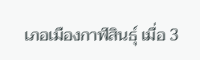เภอเมืองกาฬสินธุ์ เมื่อ 3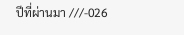ปีที่ผ่านมา ///-026